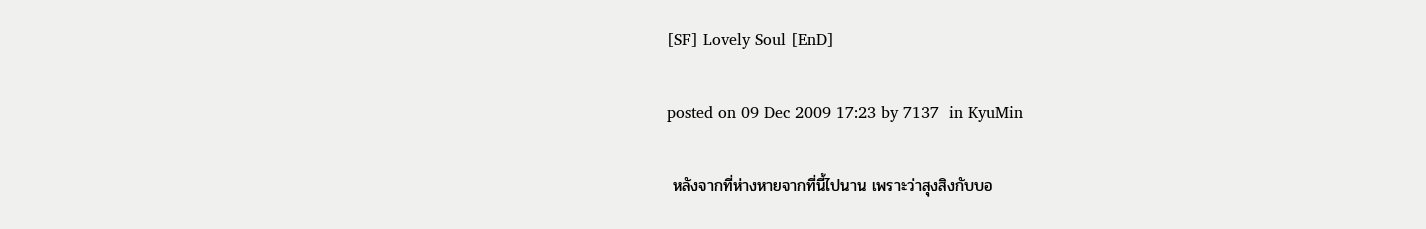[SF] Lovely Soul [EnD]

posted on 09 Dec 2009 17:23 by 7137  in KyuMin

 หลังจากที่ห่างหายจากที่นี้ไปนาน เพราะว่าสุงสิงกับบอ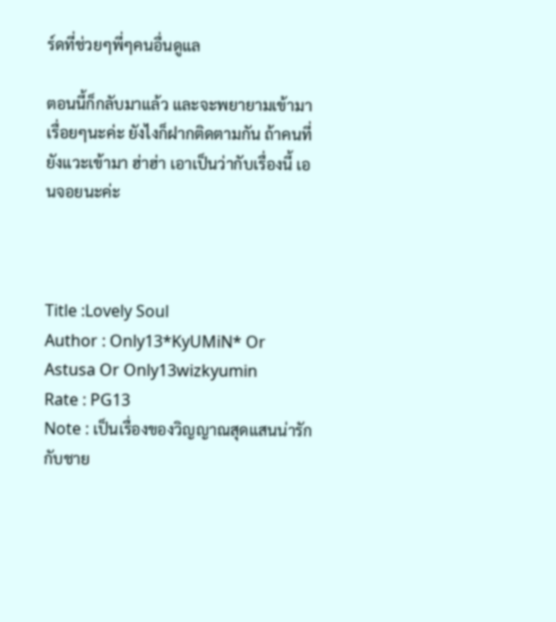ร์ดที่ช่วยๆพี่ๆคนอื่นดูแล

ตอนนี้ก็กลับมาแล้ว และจะพยายามเข้ามาเรื่อยๆนะค่ะ ยังไงก็ฝากติดตามกัน ถ้าคนที่ยังแวะเข้ามา ฮ่าฮ่า เอาเป็นว่ากับเรื่องนี้ เอนจอยนะค่ะ



Title :Lovely Soul
Author : Only13*KyUMiN* Or Astusa Or Only13wizkyumin
Rate : PG13
Note : เป็นเรื่องของวิญญาณสุดแสนน่ารัก กับชาย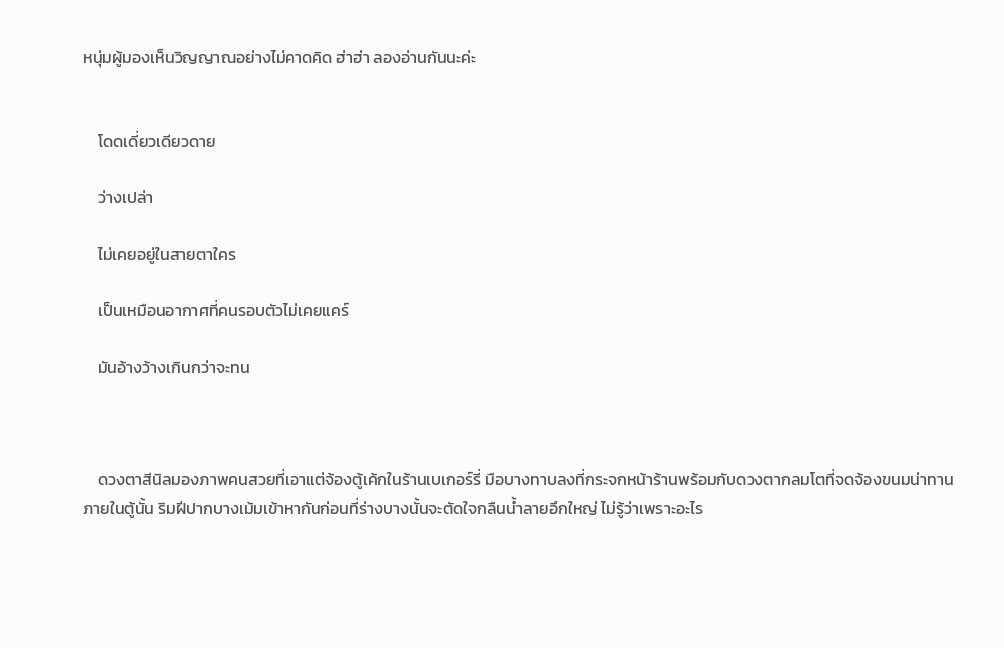หนุ่มผู้มองเห็นวิญญาณอย่างไม่คาดคิด ฮ่าฮ่า ลองอ่านกันนะค่ะ


    โดดเดี่ยวเดียวดาย

    ว่างเปล่า

    ไม่เคยอยู่ในสายตาใคร

    เป็นเหมือนอากาศที่คนรอบตัวไม่เคยแคร์

    มันอ้างว้างเกินกว่าจะทน



    ดวงตาสีนิลมองภาพคนสวยที่เอาแต่จ้องตู้เค้กในร้านเบเกอร์รี่ มือบางทาบลงที่กระจกหน้าร้านพร้อมกับดวงตากลมโตที่จดจ้องขนมน่าทานภายในตู้นั้น ริมฝีปากบางเม้มเข้าหากันก่อนที่ร่างบางนั้นจะตัดใจกลืนน้ำลายอึกใหญ่ ไม่รู้ว่าเพราะอะไร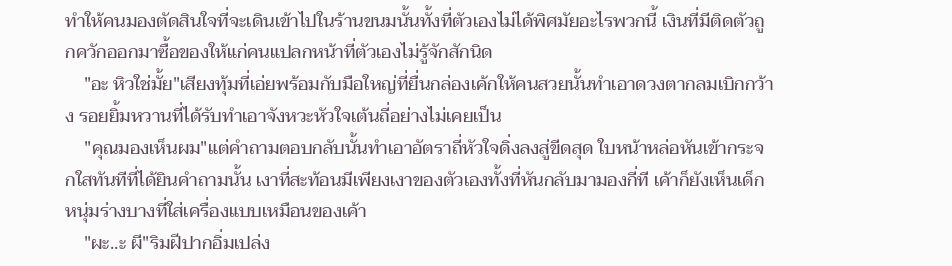ทำให้คนมองตัดสินใจที่จะเดินเข้าไปในร้านขนมนั้นทั้งที่ตัวเองไม่ได้พิศมัยอะไรพวกนี้ เงินที่มีติดตัวถูกควักออกมาซื้อของให้แก่คนแปลกหน้าที่ตัวเองไม่รู้จักสักนิด
    "อะ หิวใช่มั้ย"เสียงทุ้มที่เอ่ยพร้อมกับมือใหญ่ที่ยื่นกล่องเค้กให้คนสวยนั้นทำเอาดวงตากลมเบิกกว้าง รอยยิ้มหวานที่ได้รับทำเอาจังหวะหัวใจเต้นถี่อย่างไม่เคยเป็น
    "คุณมองเห็นผม"แต่คำถามตอบกลับนั้นทำเอาอัตราถี่หัวใจดิ่งลงสู่ขีดสุด ใบหน้าหล่อหันเข้ากระจกใสทันทีที่ได้ยินคำถามนั้น เงาที่สะท้อนมีเพียงเงาของตัวเองทั้งที่หันกลับมามองกี่ที เค้าก็ยังเห็นเด็กหนุ่มร่างบางที่ใส่เครื่องแบบเหมือนของเค้า
    "ผะ..ะ ผี"ริมฝีปากอิ่มเปล่ง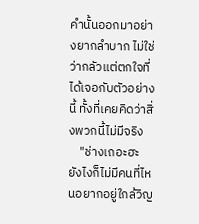คำนั้นออกมาอย่างยากลำบาก ไม่ใช่ว่ากลัวแต่ตกใจที่ได้เจอกับตัวอย่างนี้ ทั้งที่เคยคิดว่าสิ่งพวกนี้ไม่มีจริง
    "ช่างเถอะฮะ ยังไงก็ไม่มีคนที่ไหนอยากอยู่ใกล้วิญ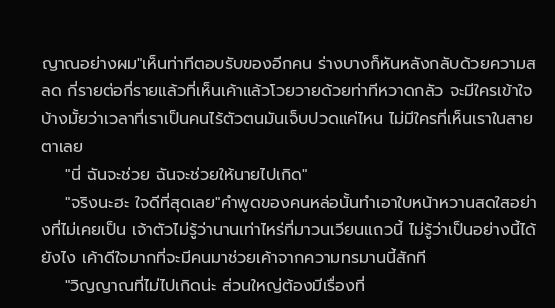ญาณอย่างผม"เห็นท่าทีตอบรับของอีกคน ร่างบางก็หันหลังกลับด้วยความสลด กี่รายต่อกี่รายแล้วที่เห็นเค้าแล้วโวยวายด้วยท่าทีหวาดกลัว จะมีใครเข้าใจบ้างมั้ยว่าเวลาที่เราเป็นคนไร้ตัวตนมันเจ็บปวดแค่ไหน ไม่มีใครที่เห็นเราในสายตาเลย
    "นี่ ฉันจะช่วย ฉันจะช่วยให้นายไปเกิด"
    "จริงนะฮะ ใจดีที่สุดเลย"คำพูดของคนหล่อนั้นทำเอาใบหน้าหวานสดใสอย่างที่ไม่เคยเป็น เจ้าตัวไม่รู้ว่านานเท่าไหร่ที่มาวนเวียนแถวนี้ ไม่รู้ว่าเป็นอย่างนี้ได้ยังไง เค้าดีใจมากที่จะมีคนมาช่วยเค้าจากความทรมานนี้สักที
    "วิญญาณที่ไม่ไปเกิดน่ะ ส่วนใหญ่ต้องมีเรื่องที่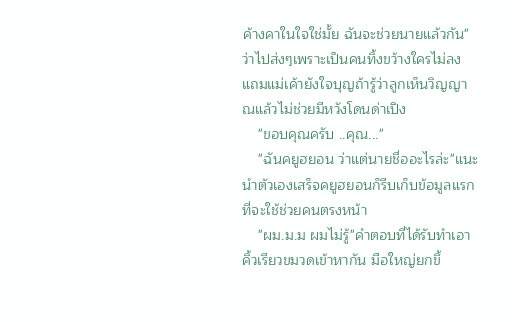ค้างคาในใจใช่มั้ย ฉันจะช่วยนายแล้วกัน"ว่าไปส่งๆเพราะเป็นคนทิ้งขว้างใครไม่ลง แถมแม่เค้ายังใจบุญถ้ารู้ว่าลูกเห็นวิญญาณแล้วไม่ช่วยมีหวังโดนด่าเปิง
    "ขอบคุณครับ ..คุณ..."
    "ฉันคยูฮยอน ว่าแต่นายชื่ออะไรล่ะ"แนะนำตัวเองเสร็จคยูฮยอนก็รีบเก็บข้อมูลแรกที่จะใช้ช่วยคนตรงหน้า
    "ผม.ม.ม ผมไม่รู้"คำตอบที่ได้รับทำเอาคิ้วเรียวขมวดเข้าหากัน มือใหญ่ยกขึ้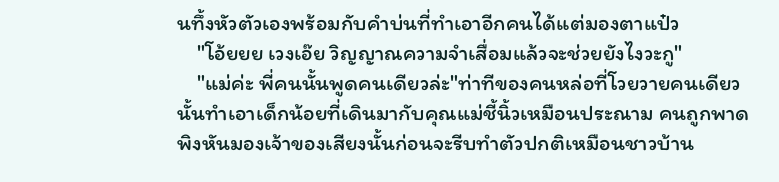นทึ้งหัวตัวเองพร้อมกับคำบ่นที่ทำเอาอีกคนได้แต่มองตาแป๋ว
    "โอ้ยยย เวงเอ๊ย วิญญาณความจำเสื่อมแล้วจะช่วยยังไงวะกู"
    "แม่ค่ะ พี่คนนั้นพูดคนเดียวล่ะ"ท่าทีของคนหล่อที่โวยวายคนเดียวนั้นทำเอาเด็กน้อยที่เดินมากับคุณแม่ชี้นิ้วเหมือนประณาม คนถูกพาดพิงหันมองเจ้าของเสียงนั้นก่อนจะรีบทำตัวปกติเหมือนชาวบ้าน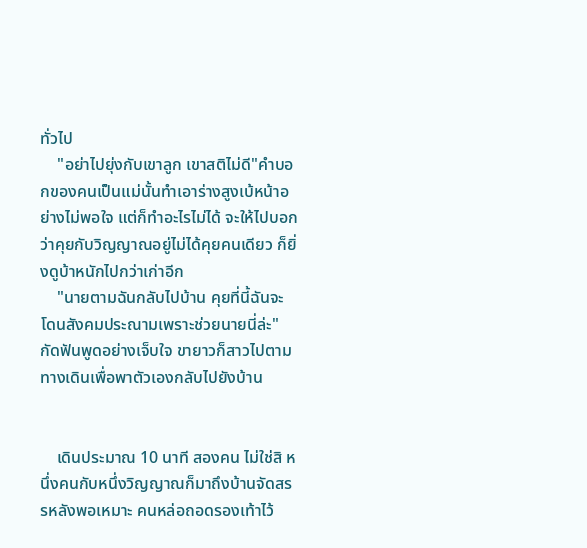ทั่วไป
    "อย่าไปยุ่งกับเขาลูก เขาสติไม่ดี"คำบอกของคนเป็นแม่นั้นทำเอาร่างสูงเบ้หน้าอย่างไม่พอใจ แต่ก็ทำอะไรไม่ได้ จะให้ไปบอกว่าคุยกับวิญญาณอยู่ไม่ได้คุยคนเดียว ก็ยิ่งดูบ้าหนักไปกว่าเก่าอีก
    "นายตามฉันกลับไปบ้าน คุยที่นี้ฉันจะโดนสังคมประณามเพราะช่วยนายนี่ล่ะ"กัดฟันพูดอย่างเจ็บใจ ขายาวก็สาวไปตามทางเดินเพื่อพาตัวเองกลับไปยังบ้าน


    เดินประมาณ 10 นาที สองคน ไม่ใช่สิ หนึ่งคนกับหนึ่งวิญญาณก็มาถึงบ้านจัดสรรหลังพอเหมาะ คนหล่อถอดรองเท้าไว้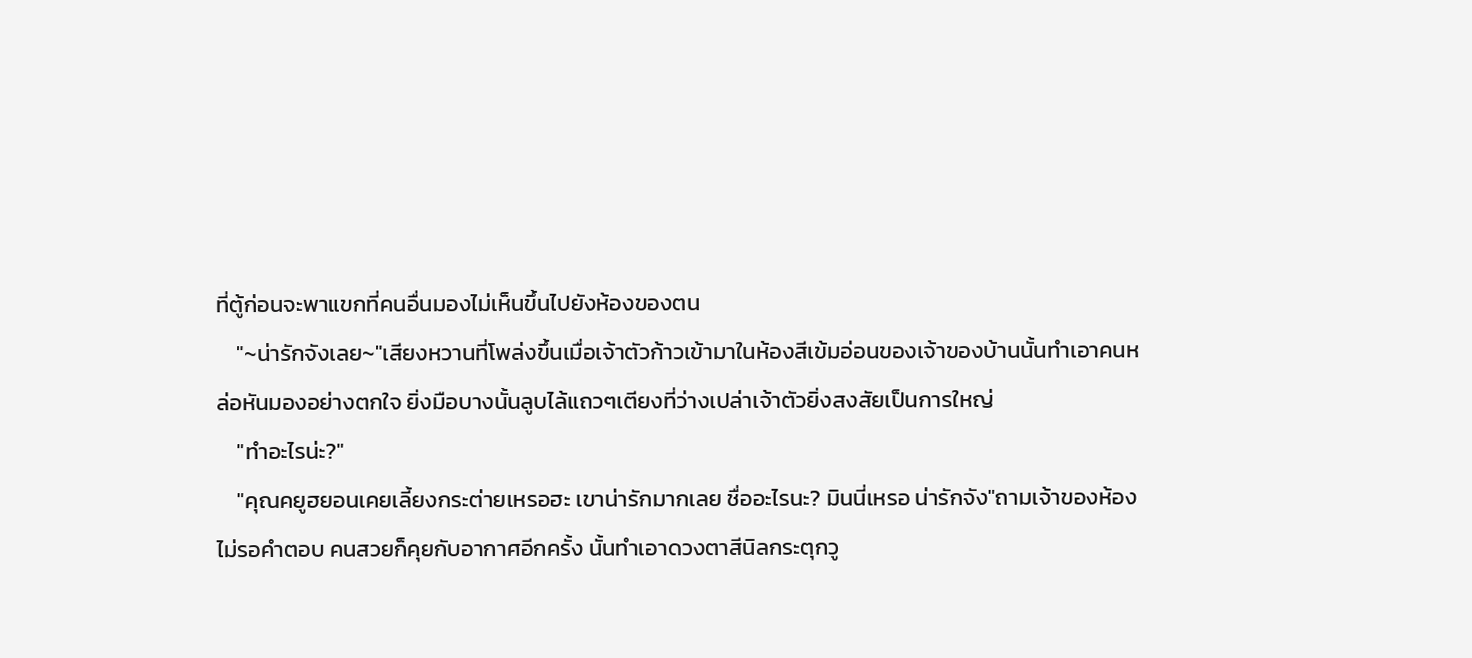ที่ตู้ก่อนจะพาแขกที่คนอื่นมองไม่เห็นขึ้นไปยังห้องของตน
    "~น่ารักจังเลย~"เสียงหวานที่โพล่งขึ้นเมื่อเจ้าตัวก้าวเข้ามาในห้องสีเข้มอ่อนของเจ้าของบ้านนั้นทำเอาคนหล่อหันมองอย่างตกใจ ยิ่งมือบางนั้นลูบไล้แถวๆเตียงที่ว่างเปล่าเจ้าตัวยิ่งสงสัยเป็นการใหญ่
    "ทำอะไรน่ะ?"
    "คุณคยูฮยอนเคยเลี้ยงกระต่ายเหรอฮะ เขาน่ารักมากเลย ชื่ออะไรนะ? มินนี่เหรอ น่ารักจัง"ถามเจ้าของห้องไม่รอคำตอบ คนสวยก็คุยกับอากาศอีกครั้ง นั้นทำเอาดวงตาสีนิลกระตุกวู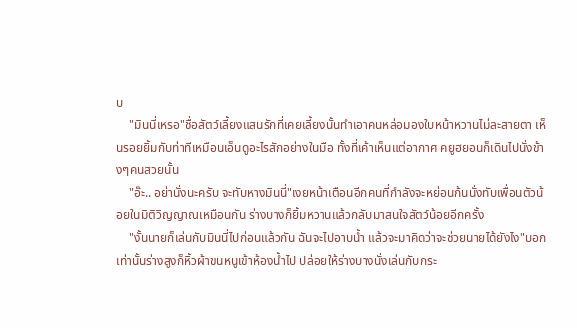บ
    "มินนี่เหรอ"ชื่อสัตว์เลี้ยงแสนรักที่เคยเลี้ยงนั้นทำเอาคนหล่อมองใบหน้าหวานไม่ละสายตา เห็นรอยยิ้มกับท่าทีเหมือนเอ็นดูอะไรสักอย่างในมือ ทั้งที่เค้าเห็นแต่อากาศ คยูฮยอนก็เดินไปนั่งข้างๆคนสวยนั้น
    "อ๊ะ.. อย่านั่งนะครับ จะทับหางมินนี่"เงยหน้าเตือนอีกคนที่กำลังจะหย่อนก้นนั่งทับเพื่อนตัวน้อยในมิติวิญญาณเหมือนกัน ร่างบางก็ยิ้มหวานแล้วกลับมาสนใจสัตว์น้อยอีกครั้ง
    "งั้นนายก็เล่นกับมินนี่ไปก่อนแล้วกัน ฉันจะไปอาบน้ำ แล้วจะมาคิดว่าจะช่วยนายได้ยังไง"บอกเท่านั้นร่างสูงก็หิ้วผ้าขนหนูเข้าห้องน้ำไป ปล่อยให้ร่างบางนั่งเล่นกับกระ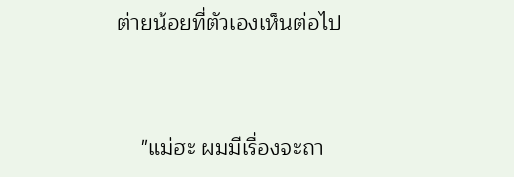ต่ายน้อยที่ตัวเองเห็นต่อไป


    "แม่ฮะ ผมมีเรื่องจะถา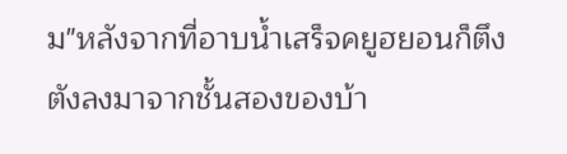ม"หลังจากที่อาบน้ำเสร็จคยูฮยอนก็ตึงตังลงมาจากชั้นสองของบ้า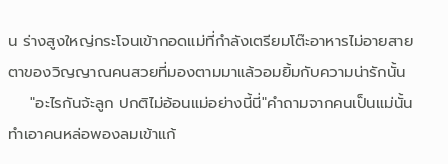น ร่างสูงใหญ่กระโจนเข้ากอดแม่ที่กำลังเตรียมโต๊ะอาหารไม่อายสายตาของวิญญาณคนสวยที่มองตามมาแล้วอมยิ้มกับความน่ารักนั้น
    "อะไรกันจ้ะลูก ปกติไม่อ้อนแม่อย่างนี้นี่"คำถามจากคนเป็นแม่นั้นทำเอาคนหล่อพองลมเข้าแก้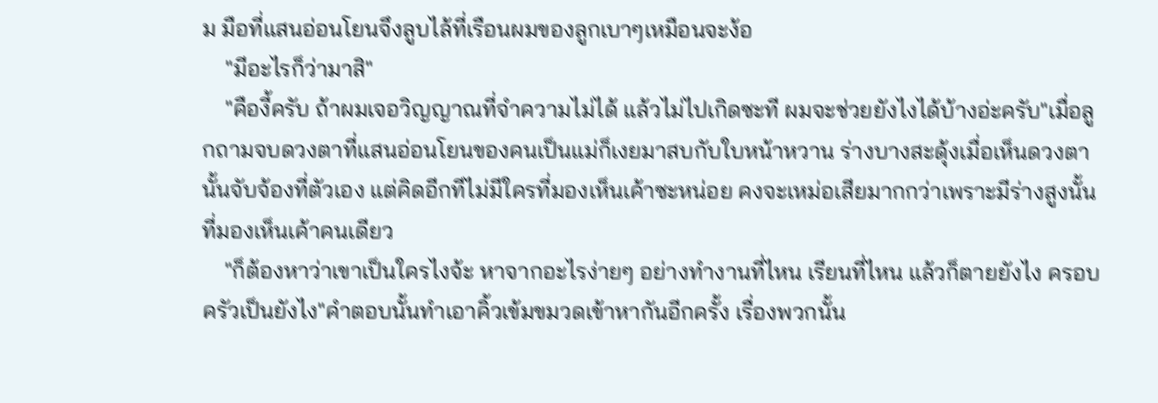ม มือที่แสนอ่อนโยนจึงลูบไล้ที่เรือนผมของลูกเบาๆเหมือนจะง้อ
    "มีอะไรก็ว่ามาสิ"
    "คืองี้ครับ ถ้าผมเจอวิญญาณที่จำความไม่ได้ แล้วไม่ไปเกิดซะที ผมจะช่วยยังไงได้บ้างอ่ะครับ"เมื่อลูกถามจบดวงตาที่แสนอ่อนโยนของคนเป็นแม่ก็เงยมาสบกับใบหน้าหวาน ร่างบางสะดุ้งเมื่อเห็นดวงตานั้นจับจ้องที่ตัวเอง แต่คิดอีกทีไม่มีใครที่มองเห็นเค้าซะหน่อย คงจะเหม่อเสียมากกว่าเพราะมีร่างสูงนั้นที่มองเห็นเค้าคนเดียว
    "ก็ต้องหาว่าเขาเป็นใครไงจ้ะ หาจากอะไรง่ายๆ อย่างทำงานที่ไหน เรียนที่ไหน แล้วก็ตายยังไง ครอบครัวเป็นยังไง"คำตอบนั้นทำเอาคิ้วเข้มขมวดเข้าหากันอีกครั้ง เรื่องพวกนั้น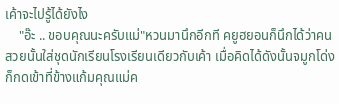เค้าจะไปรู้ได้ยังไง
    "อ๊ะ .. ขอบคุณนะครับแม่"หวนมานึกอีกที คยูฮยอนก็นึกได้ว่าคนสวยนั้นใส่ชุดนักเรียนโรงเรียนเดียวกับเค้า เมื่อคิดได้ดังนั้นจมูกโด่งก็กดเข้าที่ข้างแก้มคุณแม่ค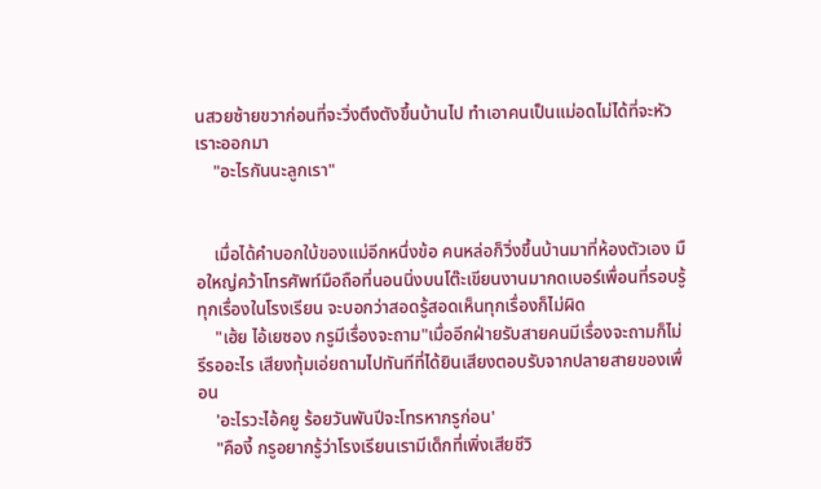นสวยซ้ายขวาก่อนที่จะวิ่งตึงตังขึ้นบ้านไป ทำเอาคนเป็นแม่อดไม่ได้ที่จะหัวเราะออกมา
    "อะไรกันนะลูกเรา"


    เมื่อได้คำบอกใบ้ของแม่อีกหนึ่งข้อ คนหล่อก็วิ่งขึ้นบ้านมาที่ห้องตัวเอง มือใหญ่คว้าโทรศัพท์มือถือที่นอนนิ่งบนโต๊ะเขียนงานมากดเบอร์เพื่อนที่รอบรู้ทุกเรื่องในโรงเรียน จะบอกว่าสอดรู้สอดเห็นทุกเรื่องก็ไม่ผิด
    "เฮ้ย ไอ้เยซอง กรูมีเรื่องจะถาม"เมื่ออีกฝ่ายรับสายคนมีเรื่องจะถามก็ไม่รีรออะไร เสียงทุ้มเอ่ยถามไปทันทีที่ได้ยินเสียงตอบรับจากปลายสายของเพื่อน
    'อะไรวะไอ้คยู ร้อยวันพันปีจะโทรหากรูก่อน'
    "คืองี้ กรูอยากรู้ว่าโรงเรียนเรามีเด็กที่เพิ่งเสียชีวิ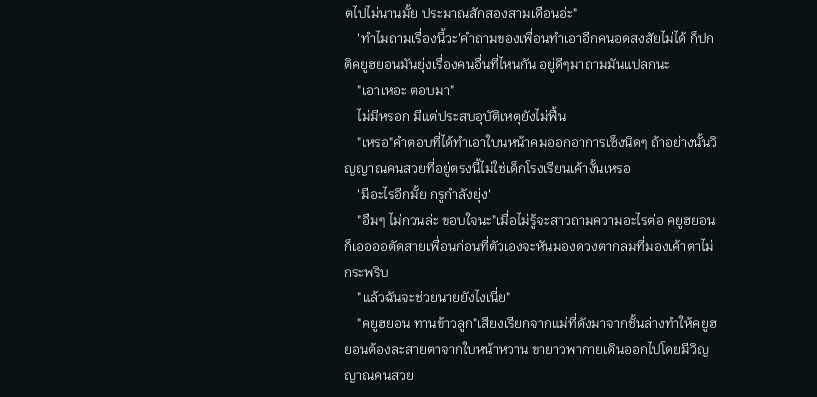ตไปไม่นานมั้ย ประมาณสักสองสามเดือนอ่ะ"
    'ทำไมถามเรื่องนี้วะ'คำถามของเพื่อนทำเอาอีกคนอดสงสัยไม่ได้ ก็ปกติคยูฮยอนมันยุ่งเรื่องคนอื่นที่ไหนกัน อยู่ดีๆมาถามมันแปลกนะ
    "เอาเหอะ ตอบมา"
    ไม่มีหรอก มีแต่ประสบอุบัติเหตุยังไม่ฟื้น
    "เหรอ"คำตอบที่ได้ทำเอาใบนหน้าคมออกอาการเซ็งนิดๆ ถ้าอย่างนั้นวิญญาณคนสวยที่อยู่ตรงนี้ไม่ใช่เด็กโรงเรียนเค้างั้นเหรอ
    'มีอะไรอีกมั้ย กรูกำลังยุ่ง'
    "อืมๆ ไม่กวนล่ะ ขอบใจนะ"เมื่อไม่รู้จะสาวถามความอะไรต่อ คยูฮยอนก็เออออตัดสายเพื่อนก่อนที่ตัวเองจะหันมองดวงตากลมที่มองเค้าตาไม่กระพริบ
    "แล้วฉันจะช่วยนายยังไงเนี่ย"
    "คยูฮยอน ทานข้าวลูก"เสียงเรียกจากแม่ที่ดังมาจากชั้นล่างทำให้คยูฮยอนต้องละสายตาจากใบหน้าหวาน ขายาวพากายเดินออกไปโดยมีวิญญาณคนสวย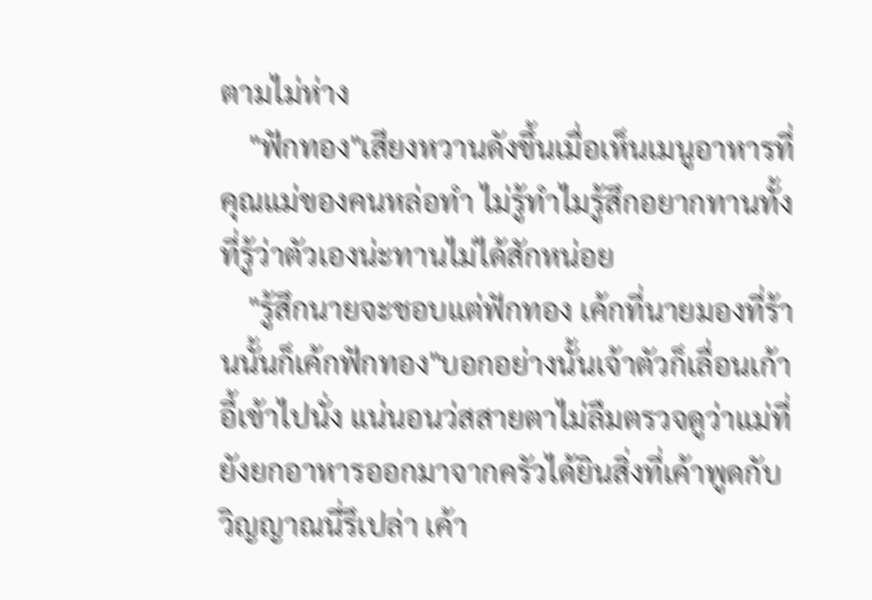ตามไม่ห่าง
    "ฟักทอง"เสียงหวานดังขึ้นเมื่อเห็นเมนูอาหารที่คุณแม่ของคนหล่อทำ ไม่รู้ทำไมรู้สึกอยากทานทั้งที่รู้ว่าตัวเองน่ะทานไม่ได้สักหน่อย
    "รู้สึกนายจะชอบแต่ฟักทอง เค้กที่นายมองที่ร้านนั้นก็เค้กฟักทอง"บอกอย่างนั้นเจ้าตัวก็เลื่อนเก้าอี้เข้าไปนั่ง แน่นอนว่สสายตาไม่ลืมตรวจดูว่าแม่ที่ยังยกอาหารออกมาจากครัวได้ยินสิ่งที่เค้าพูดกับวิญญาณนี่รึเปล่า เค้า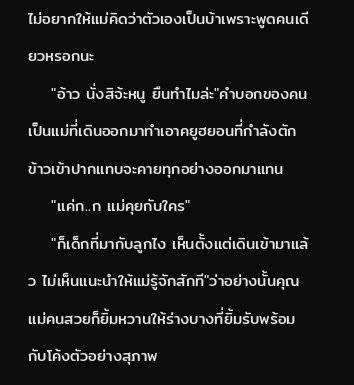ไม่อยากให้แม่คิดว่าตัวเองเป็นบ้าเพราะพูดคนเดียวหรอกนะ
    "อ้าว นั่งสิจ้ะหนู ยืนทำไมล่ะ"คำบอกของคนเป็นแม่ที่เดินออกมาทำเอาคยูฮยอนที่กำลังตักข้าวเข้าปากแทบจะคายทุกอย่างออกมาแทน
    "แค่ก..ก แม่คุยกับใคร"
    "ก็เด็กที่มากับลูกไง เห็นตั้งแต่เดินเข้ามาแล้ว ไม่เห็นแนะนำให้แม่รู้จักสักที"ว่าอย่างนั้นคุณแม่คนสวยก็ยิ้มหวานให้ร่างบางที่ยิ้มรับพร้อมกับโค้งตัวอย่างสุภาพ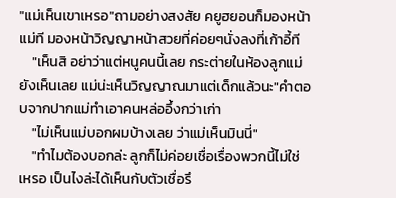"แม่เห็นเขาเหรอ"ถามอย่างสงสัย คยูฮยอนก็มองหน้าแม่ที มองหน้าวิญญาหน้าสวยที่ค่อยๆนั่งลงที่เก้าอี้ที
    "เห็นสิ อย่าว่าแต่หนูคนนี้เลย กระต่ายในห้องลูกแม่ยังเห็นเลย แม่น่ะเห็นวิญญาณมาแต่เด็กแล้วนะ"คำตอบจากปากแม่ทำเอาคนหล่ออึ้งกว่าเก่า
    "ไม่เห็นแม่บอกผมบ้างเลย ว่าแม่เห็นมินนี่"
    "ทำไมต้องบอกล่ะ ลูกก็ไม่ค่อยเชื่อเรื่องพวกนี้ไม่ใช่เหรอ เป็นไงล่ะได้เห็นกับตัวเชื่อรึ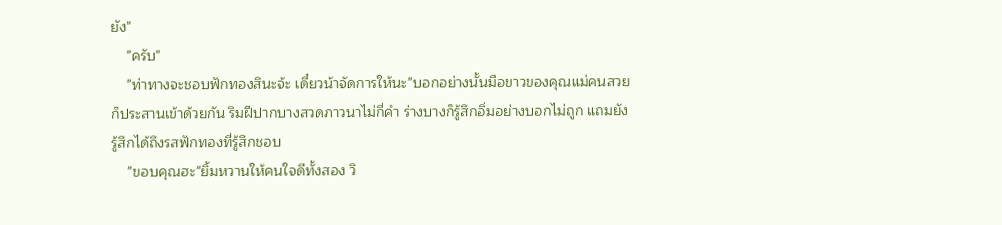ยัง"
    "ครับ"
    "ท่าทางจะชอบฟักทองสินะจ้ะ เดี๋ยวน้าจัดการให้นะ"บอกอย่างนั้นมือขาวของคุณแม่คนสวยก็ประสานเข้าด้วยกัน ริมฝีปากบางสวดภาวนาไม่กี่คำ ร่างบางก็รู้สึกอิ่มอย่างบอกไม่ถูก แถมยังรู้สึกได้ถึงรสฟักทองที่รู้สึกชอบ
    "ขอบคุณฮะ"ยิ้มหวานให้คนใจดีทั้งสอง วิ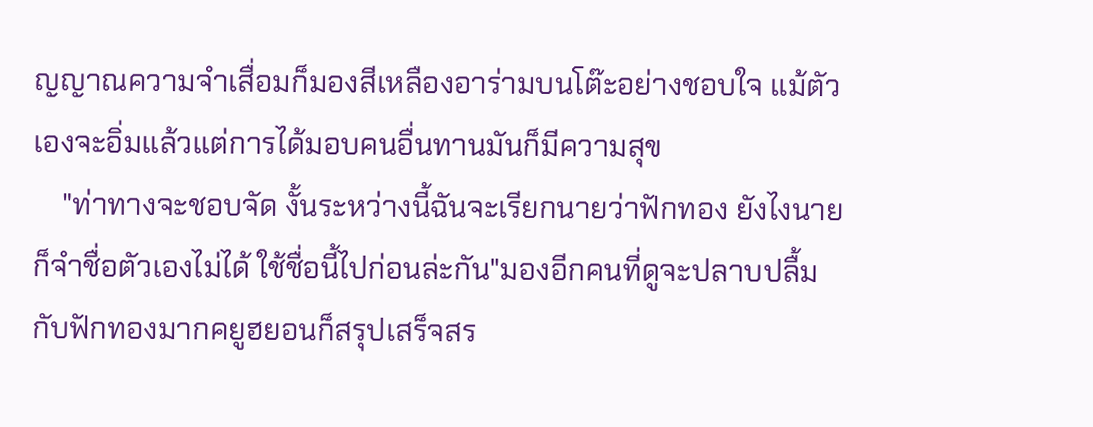ญญาณความจำเสื่อมก็มองสีเหลืองอาร่ามบนโต๊ะอย่างชอบใจ แม้ตัวเองจะอิ่มแล้วแต่การได้มอบคนอื่นทานมันก็มีความสุข
    "ท่าทางจะชอบจัด งั้นระหว่างนี้ฉันจะเรียกนายว่าฟักทอง ยังไงนายก็จำชื่อตัวเองไม่ได้ ใช้ชื่อนี้ไปก่อนล่ะกัน"มองอีกคนที่ดูจะปลาบปลื้มกับฟักทองมากคยูฮยอนก็สรุปเสร็จสร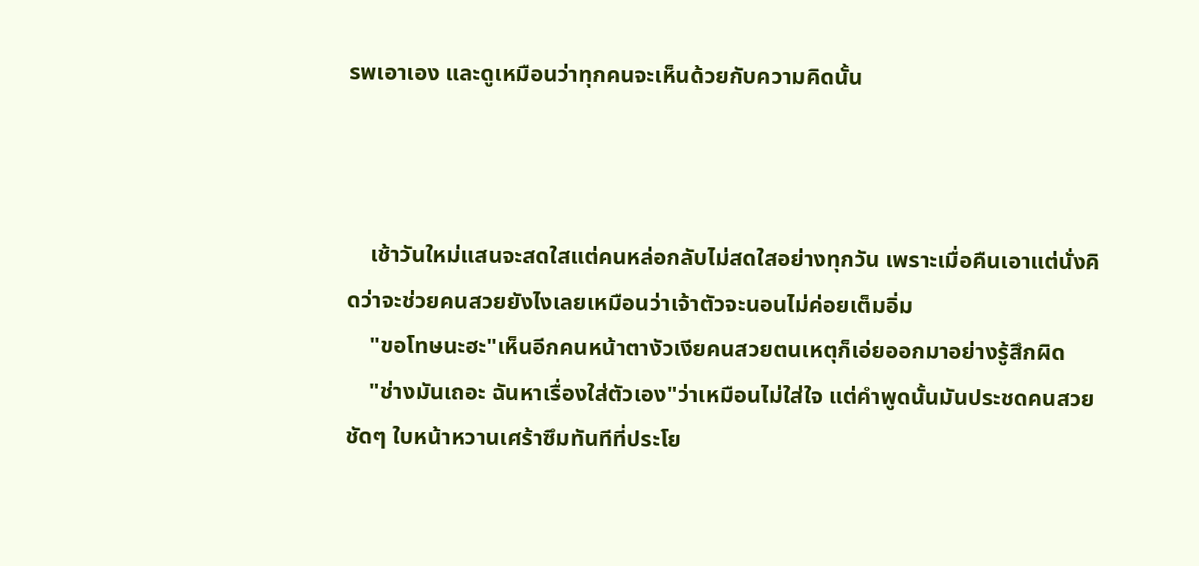รพเอาเอง และดูเหมือนว่าทุกคนจะเห็นด้วยกับความคิดนั้น



    เช้าวันใหม่แสนจะสดใสแต่คนหล่อกลับไม่สดใสอย่างทุกวัน เพราะเมื่อคืนเอาแต่นั่งคิดว่าจะช่วยคนสวยยังไงเลยเหมือนว่าเจ้าตัวจะนอนไม่ค่อยเต็มอิ่ม
    "ขอโทษนะฮะ"เห็นอีกคนหน้าตางัวเงียคนสวยตนเหตุก็เอ่ยออกมาอย่างรู้สึกผิด
    "ช่างมันเถอะ ฉันหาเรื่องใส่ตัวเอง"ว่าเหมือนไม่ใส่ใจ แต่คำพูดนั้นมันประชดคนสวยชัดๆ ใบหน้าหวานเศร้าซึมทันทีที่ประโย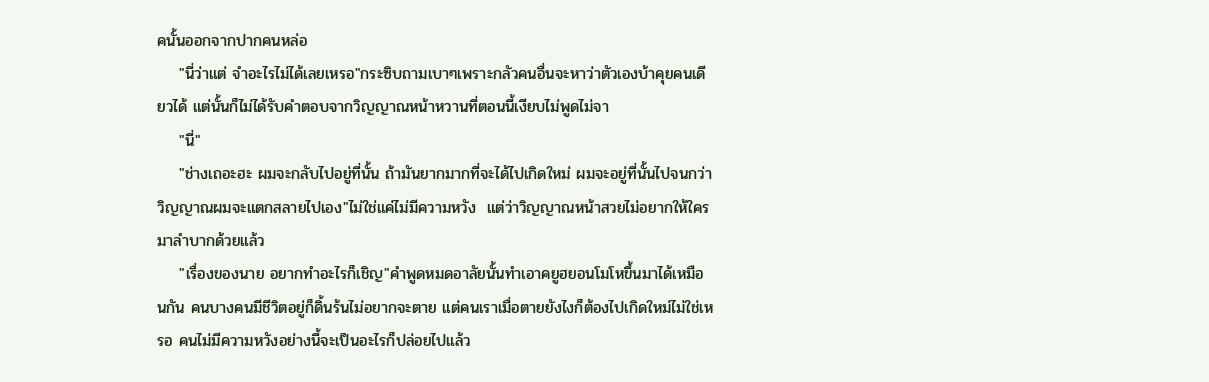คนั้นออกจากปากคนหล่อ
    "นี่ว่าแต่ จำอะไรไม่ได้เลยเหรอ"กระซิบถามเบาๆเพราะกลัวคนอื่นจะหาว่าตัวเองบ้าคุยคนเดียวได้ แต่นั้นก็ไม่ได้รับคำตอบจากวิญญาณหน้าหวานที่ตอนนี้เงียบไม่พูดไม่จา
    "นี่"
    "ช่างเถอะฮะ ผมจะกลับไปอยู่ที่นั้น ถ้ามันยากมากที่จะได้ไปเกิดใหม่ ผมจะอยู่ที่นั้นไปจนกว่าวิญญาณผมจะแตกสลายไปเอง"ไม่ใช่แค่ไม่มีความหวัง  แต่ว่าวิญญาณหน้าสวยไม่อยากให้ใครมาลำบากด้วยแล้ว
    "เรื่องของนาย อยากทำอะไรก็เชิญ"คำพูดหมดอาลัยนั้นทำเอาคยูฮยอนโมโหขึ้นมาได้เหมือนกัน คนบางคนมีชีวิตอยู่ก็ดิ้นร้นไม่อยากจะตาย แต่คนเราเมื่อตายยังไงก็ต้องไปเกิดใหม่ไม่ใช่เหรอ คนไม่มีความหวังอย่างนี้จะเป็นอะไรก็ปล่อยไปแล้ว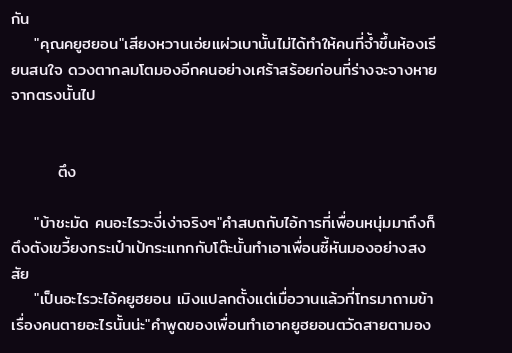กัน
    "คุณคยูฮยอน"เสียงหวานเอ่ยแผ่วเบานั้นไม่ได้ทำให้คนที่จ้ำขึ้นห้องเรียนสนใจ ดวงตากลมโตมองอีกคนอย่างเศร้าสร้อยก่อนที่ร่างจะจางหายจากตรงนั้นไป


        ตึง

    "บ้าชะมัด คนอะไรวะงี่เง่าจริงๆ"คำสบถกับไอ้การที่เพื่อนหนุ่มมาถึงก็ตึงตังเขวี้ยงกระเป๋าเป้กระแทกกับโต๊ะนั้นทำเอาเพื่อนซี้หันมองอย่างสงสัย
    "เป็นอะไรวะไอ้คยูฮยอน เมิงแปลกตั้งแต่เมื่อวานแล้วที่โทรมาถามข้าเรื่องคนตายอะไรนั้นน่ะ"คำพูดของเพื่อนทำเอาคยูฮยอนตวัดสายตามอง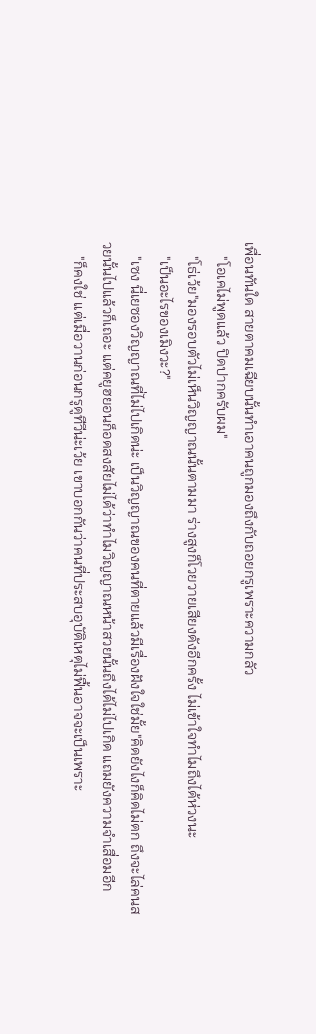เพื่อนทันใด สายตาคมเฉียบนั้นทำเอาคนถูกมองถึงกับถอยกรูเพราะความกลัว
    "โอเคไม่พูดแล้ว ปิดปากครับผม"
    "โธ่เว้ย"มองรอบตัวไม่เห็นวิญญาณนั้นตามมา ร่างสูงก็โวยวายเสียงดังอีกครั้ง ไม่เข้าใจทำไมถึงได้ห่วงนะ
    "เป็นอะไรของเมิงวะ?"
    "เซง นี่เยซองวิญญาณที่ไม่ไปเกิดน่ะ เป็นวิญญาณของคนที่ตายแล้วมีเรื่องฝังใจใช่มั้ย"คิดยังไงก็คิดไม่ตก ถึงจะไล่คนสวยนั้นไปแล้วก็เถอะ แต่คยูฮยอนก็อดสงสัยไม่ได้ว่าทำไมวิญญาณหน้าสวยนั้นถึงได้ไม่ไปเกิด แถมยังความจำเสื่อมอีก
    "ก็คงใช่ แต่เมื่อวานก่อนกรูดูทีวีน่ะเว้ย เขาบอกกันว่าคนที่ประสบอุบัติเหตุไม่ฟื้นอาจจะเป็นเพราะ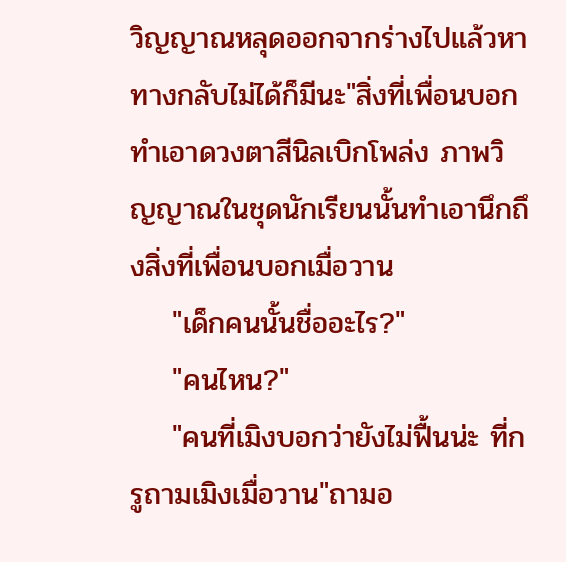วิญญาณหลุดออกจากร่างไปแล้วหาทางกลับไม่ได้ก็มีนะ"สิ่งที่เพื่อนบอกทำเอาดวงตาสีนิลเบิกโพล่ง ภาพวิญญาณในชุดนักเรียนนั้นทำเอานึกถึงสิ่งที่เพื่อนบอกเมื่อวาน
    "เด็กคนนั้นชื่ออะไร?"
    "คนไหน?"
    "คนที่เมิงบอกว่ายังไม่ฟื้นน่ะ ที่กรูถามเมิงเมื่อวาน"ถามอ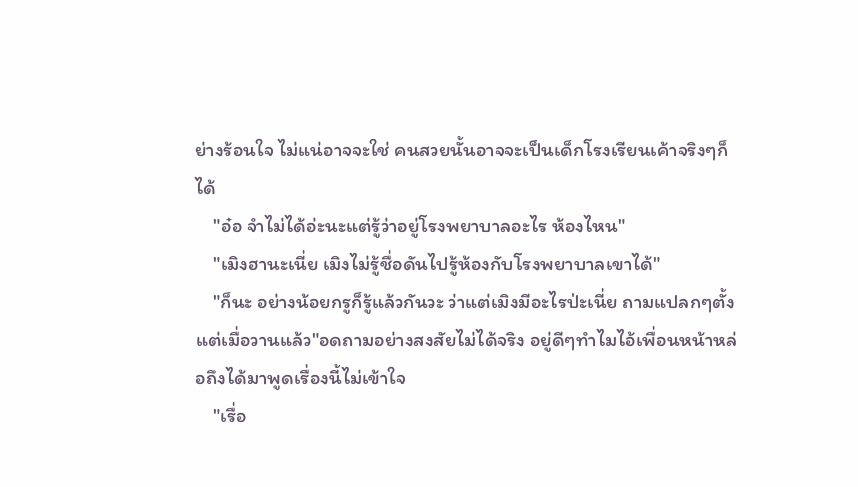ย่างร้อนใจ ไม่แน่อาจจะใช่ คนสวยนั้นอาจจะเป็นเด็กโรงเรียนเค้าจริงๆก็ได้
    "อ๋อ จำไม่ได้อ่ะนะแต่รู้ว่าอยู่โรงพยาบาลอะไร ห้องไหน"
    "เมิงฮานะเนี่ย เมิงไม่รู้ชื่อดันไปรู้ห้องกับโรงพยาบาลเขาได้"
    "ก็นะ อย่างน้อยกรูก็รู้แล้วกันวะ ว่าแต่เมิงมีอะไรป่ะเนี่ย ถามแปลกๆตั้งแต่เมื่อวานแล้ว"อดถามอย่างสงสัยไม่ได้จริง อยู่ดีๆทำไมไอ้เพื่อนหน้าหล่อถึงได้มาพูดเรื่องนี้ไม่เข้าใจ
    "เรื่อ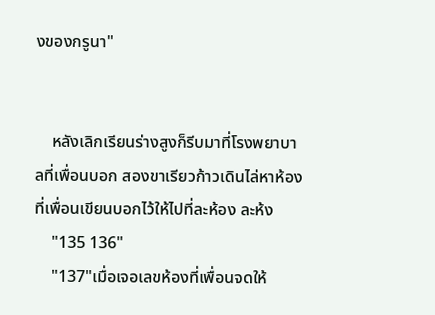งของกรูนา"


    หลังเลิกเรียนร่างสูงก็รีบมาที่โรงพยาบาลที่เพื่อนบอก สองขาเรียวก้าวเดินไล่หาห้องที่เพื่อนเขียนบอกไว้ให้ไปที่ละห้อง ละห้ง
    "135 136"
    "137"เมื่อเจอเลขห้องที่เพื่อนจดให้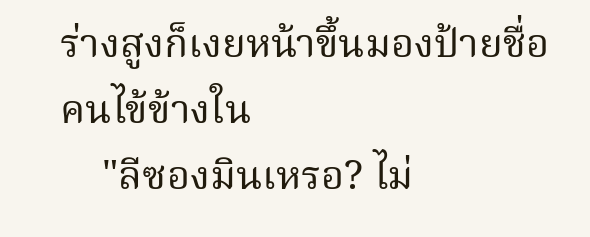ร่างสูงก็เงยหน้าขึ้นมองป้ายชื่อคนไข้ข้างใน
    "ลีซองมินเหรอ? ไม่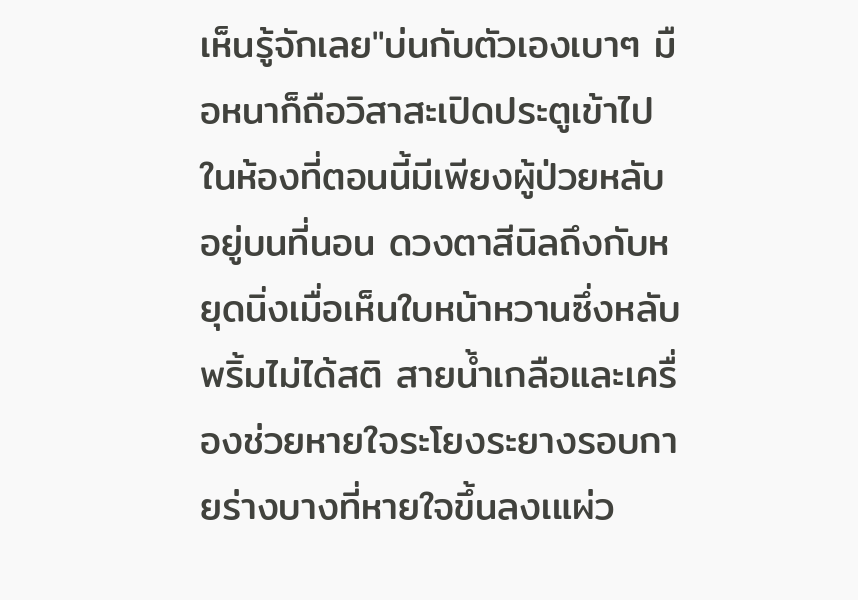เห็นรู้จักเลย"บ่นกับตัวเองเบาๆ มือหนาก็ถือวิสาสะเปิดประตูเข้าไปในห้องที่ตอนนี้มีเพียงผู้ป่วยหลับอยู่บนที่นอน ดวงตาสีนิลถึงกับหยุดนิ่งเมื่อเห็นใบหน้าหวานซึ่งหลับพริ้มไม่ได้สติ สายน้ำเกลือและเครื่องช่วยหายใจระโยงระยางรอบกายร่างบางที่หายใจขึ้นลงเแผ่ว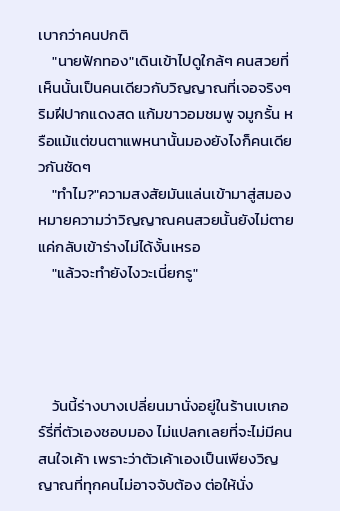เบากว่าคนปกติ
    "นายฟักทอง"เดินเข้าไปดูใกล้ๆ คนสวยที่เห็นนั้นเป็นคนเดียวกับวิญญาณที่เจอจริงๆ ริมฝีปากแดงสด แก้มขาวอมชมพู จมูกรั้น หรือแม้แต่ขนตาแพหนานั้นมองยังไงก็คนเดียวกันชัดๆ
    "ทำไม?"ความสงสัยมันแล่นเข้ามาสู่สมอง หมายความว่าวิญญาณคนสวยนั้นยังไม่ตาย แค่กลับเข้าร่างไม่ได้งั้นเหรอ
    "แล้วจะทำยังไงวะเนี่ยกรู"




    วันนี้ร่างบางเปลี่ยนมานั่งอยู่ในร้านเบเกอร์รี่ที่ตัวเองชอบมอง ไม่แปลกเลยที่จะไม่มีคนสนใจเค้า เพราะว่าตัวเค้าเองเป็นเพียงวิญญาณที่ทุกคนไม่อาจจับต้อง ต่อให้นั่ง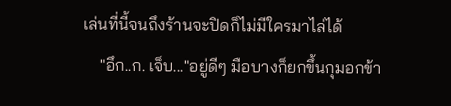เล่นที่นี้จนถึงร้านจะปิดก็ไม่มีใครมาไล่ได้
    "อึก..ก. เจ็บ..."อยู่ดีๆ มือบางก็ยกขึ้นกุมอกข้า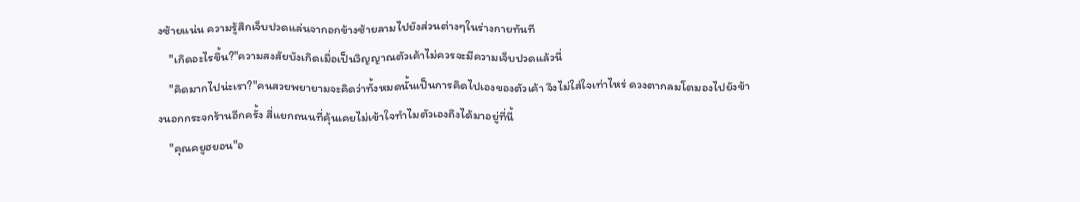งซ้ายแน่น ความรู้สึกเจ็บปวดแล่นจากอกข้างซ้ายลามไปยังส่วนต่างๆในร่างกายทันที
    "เกิดอะไรขึ้น?"ความสงสัยบังเกิดเมื่อเป็นวิญญาณตัวเค้าไม่ควรจะมีความเจ็บปวดแล้วนี่
    "คิดมากไปน่ะเรา?"คนสวยพยายามจะคิดว่าทั้งหมดนั้นเป็นการคิดไปเองของตัวเค้า จึงไม่ใส่ใจเท่าไหร่ ดวงตากลมโตมองไปยังข้างนอกกระจกร้านอีกครั้ง สี่แยกถนนที่คุ้นเคยไม่เข้าใจทำไมตัวเองถึงได้มาอยู่ที่นี้
    "คุณคยูฮยอน"อ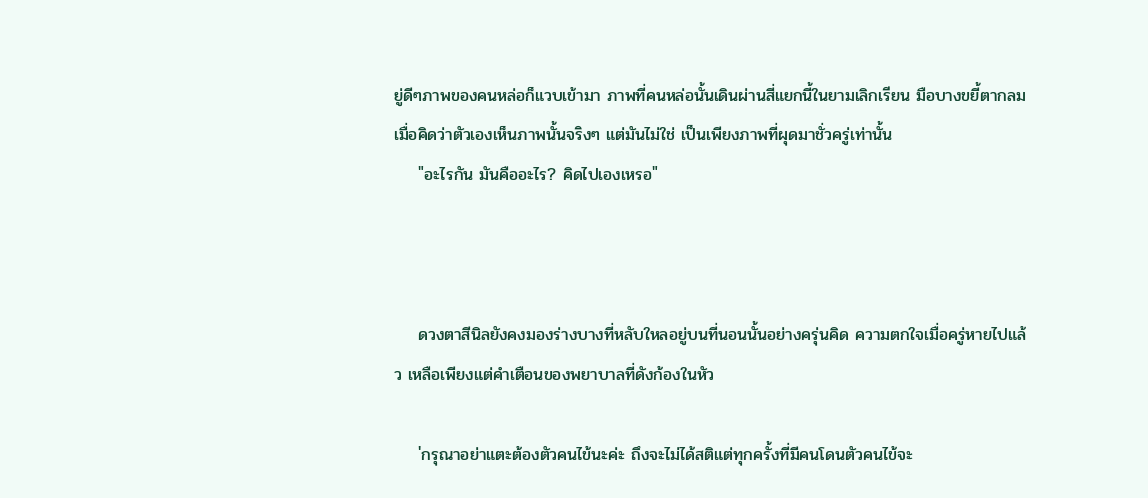ยู่ดีๆภาพของคนหล่อก็แวบเข้ามา ภาพที่คนหล่อนั้นเดินผ่านสี่แยกนี้ในยามเลิกเรียน มือบางขยี้ตากลมเมื่อคิดว่าตัวเองเห็นภาพนั้นจริงๆ แต่มันไม่ใช่ เป็นเพียงภาพที่ผุดมาชั่วครู่เท่านั้น
    "อะไรกัน มันคืออะไร? คิดไปเองเหรอ"



    ดวงตาสีนิลยังคงมองร่างบางที่หลับใหลอยู่บนที่นอนนั้นอย่างครุ่นคิด ความตกใจเมื่อครู่หายไปแล้ว เหลือเพียงแต่คำเตือนของพยาบาลที่ดังก้องในหัว

    'กรุณาอย่าแตะต้องตัวคนไข้นะค่ะ ถึงจะไม่ได้สติแต่ทุกครั้งที่มีคนโดนตัวคนไข้จะ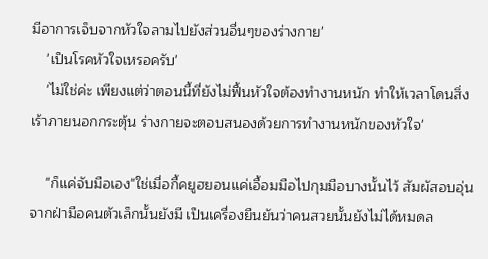มีอาการเจ็บจากหัวใจลามไปยังส่วนอื่นๆของร่างกาย'
    'เป็นโรคหัวใจเหรอครับ'
    'ไม่ใช่ค่ะ เพียงแต่ว่าตอนนี้ที่ยังไม่ฟื้นหัวใจต้องทำงานหนัก ทำให้เวลาโดนสิ่งเร้าภายนอกกระตุ้น ร่างกายจะตอบสนองด้วยการทำงานหนักของหัวใจ'

    "ก็แค่จับมือเอง"ใช่เมื่อกี้คยูฮยอนแค่เอื้อมมือไปกุมมือบางนั้นไว้ สัมผัสอบอุ่นจากฝ่ามือคนตัวเล็กนั้นยังมี เป็นเครื่องยืนยันว่าคนสวยนั้นยังไม่ได้หมดล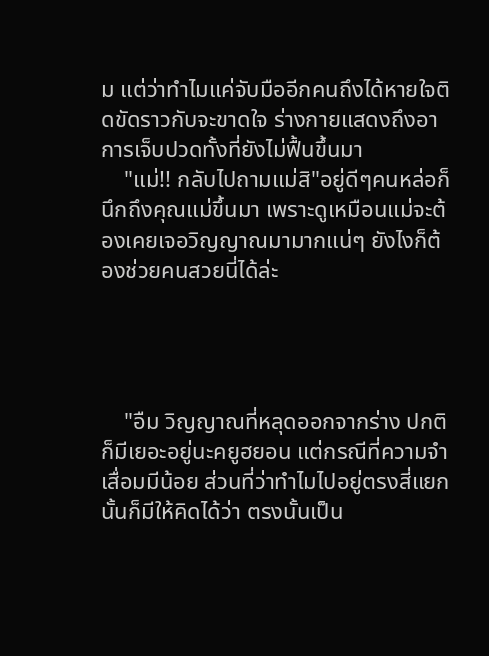ม แต่ว่าทำไมแค่จับมืออีกคนถึงได้หายใจติดขัดราวกับจะขาดใจ ร่างกายแสดงถึงอาการเจ็บปวดทั้งที่ยังไม่ฟื้นขึ้นมา
    "แม่!! กลับไปถามแม่สิ"อยู่ดีๆคนหล่อก็นึกถึงคุณแม่ขึ้นมา เพราะดูเหมือนแม่จะต้องเคยเจอวิญญาณมามากแน่ๆ ยังไงก็ต้องช่วยคนสวยนี่ได้ล่ะ




    "อืม วิญญาณที่หลุดออกจากร่าง ปกติก็มีเยอะอยู่นะคยูฮยอน แต่กรณีที่ความจำเสื่อมมีน้อย ส่วนที่ว่าทำไมไปอยู่ตรงสี่แยกนั้นก็มีให้คิดได้ว่า ตรงนั้นเป็น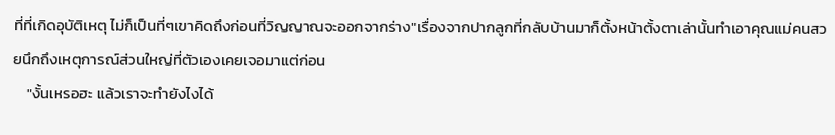ที่ที่เกิดอุบัติเหตุ ไม่ก็เป็นที่ๆเขาคิดถึงก่อนที่วิญญาณจะออกจากร่าง"เรื่องจากปากลูกที่กลับบ้านมาก็ตั้งหน้าตั้งตาเล่านั้นทำเอาคุณแม่คนสวยนึกถึงเหตุการณ์ส่วนใหญ่ที่ตัวเองเคยเจอมาแต่ก่อน
    "งั้นเหรอฮะ แล้วเราจะทำยังไงได้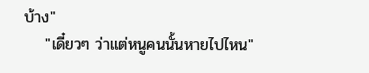บ้าง"
    "เดี๋ยวๆ ว่าแต่หนูคนนั้นหายไปไหน"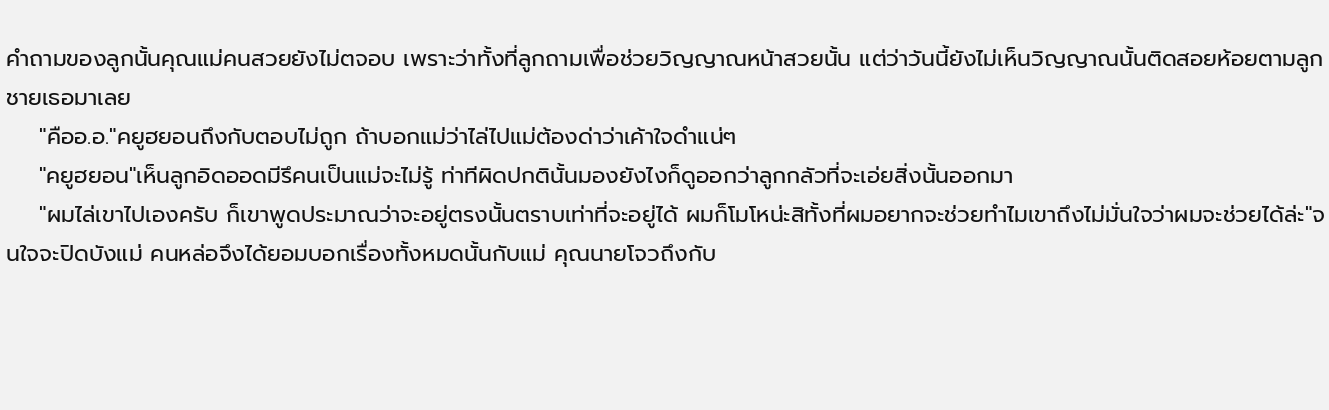คำถามของลูกนั้นคุณแม่คนสวยยังไม่ตจอบ เพราะว่าทั้งที่ลูกถามเพื่อช่วยวิญญาณหน้าสวยนั้น แต่ว่าวันนี้ยังไม่เห็นวิญญาณนั้นติดสอยห้อยตามลูกชายเธอมาเลย
    "คืออ.อ."คยูฮยอนถึงกับตอบไม่ถูก ถ้าบอกแม่ว่าไล่ไปแม่ต้องด่าว่าเค้าใจดำแน่ๆ
    "คยูฮยอน"เห็นลูกอิดออดมีรึคนเป็นแม่จะไม่รู้ ท่าทีผิดปกตินั้นมองยังไงก็ดูออกว่าลูกกลัวที่จะเอ่ยสิ่งนั้นออกมา
    "ผมไล่เขาไปเองครับ ก็เขาพูดประมาณว่าจะอยู่ตรงนั้นตราบเท่าที่จะอยู่ได้ ผมก็โมโหน่ะสิทั้งที่ผมอยากจะช่วยทำไมเขาถึงไม่มั่นใจว่าผมจะช่วยได้ล่ะ"จนใจจะปิดบังแม่ คนหล่อจึงได้ยอมบอกเรื่องทั้งหมดนั้นกับแม่ คุณนายโจวถึงกับ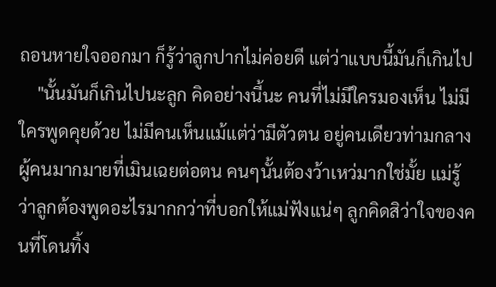ถอนหายใจออกมา ก็รู้ว่าลูกปากไม่ค่อยดี แต่ว่าแบบนี้มันก็เกินไป
    "นั้นมันก็เกินไปนะลูก คิดอย่างนี้นะ คนที่ไม่มีใครมองเห็น ไม่มีใครพูดคุยด้วย ไม่มีคนเห็นแม้แต่ว่ามีตัวตน อยู่คนเดียวท่ามกลางผู้คนมากมายที่เมินเฉยต่อตน คนๆนั้นต้องว้าเหว่มากใช่มั้ย แม่รู้ว่าลูกต้องพูดอะไรมากกว่าที่บอกให้แม่ฟังแน่ๆ ลูกคิดสิว่าใจของคนที่โดนทิ้ง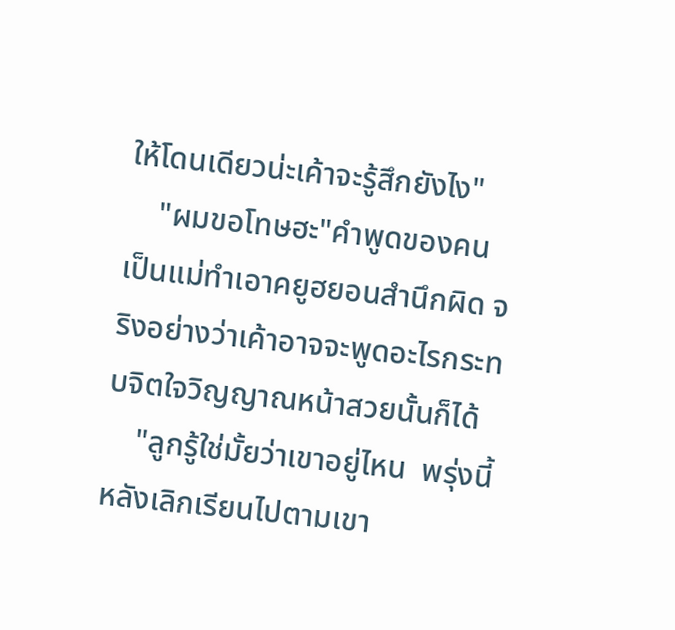ให้โดนเดียวน่ะเค้าจะรู้สึกยังไง"
    "ผมขอโทษฮะ"คำพูดของคนเป็นแม่ทำเอาคยูฮยอนสำนึกผิด จริงอย่างว่าเค้าอาจจะพูดอะไรกระทบจิตใจวิญญาณหน้าสวยนั้นก็ได้
    "ลูกรู้ใช่มั้ยว่าเขาอยู่ไหน  พรุ่งนี้หลังเลิกเรียนไปตามเขา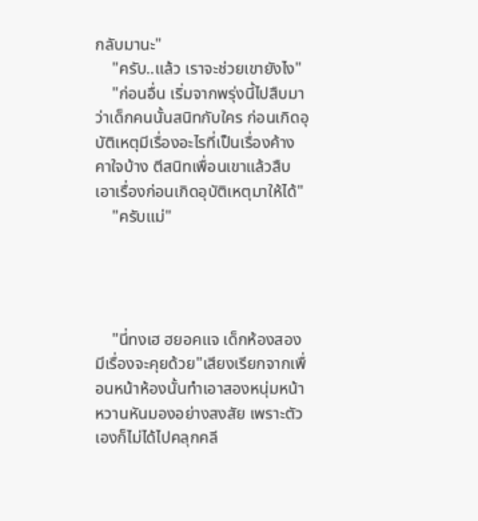กลับมานะ"
    "ครับ..แล้ว เราจะช่วยเขายังไง"
    "ก่อนอื่น เริ่มจากพรุ่งนี้ไปสืบมาว่าเด็กคนนั้นสนิทกับใคร ก่อนเกิดอุบัติเหตุมีเรื่องอะไรที่เป็นเรื่องค้างคาใจบ้าง ตีสนิทเพื่อนเขาแล้วสืบเอาเรื่องก่อนเกิดอุบัติเหตุมาให้ได้"
    "ครับแม่"




    "นี่ทงเฮ ฮยอคแจ เด็กห้องสอง มีเรื่องจะคุยด้วย"เสียงเรียกจากเพื่อนหน้าห้องนั้นทำเอาสองหนุ่มหน้าหวานหันมองอย่างสงสัย เพราะตัวเองก็ไม่ได้ไปคลุกคลี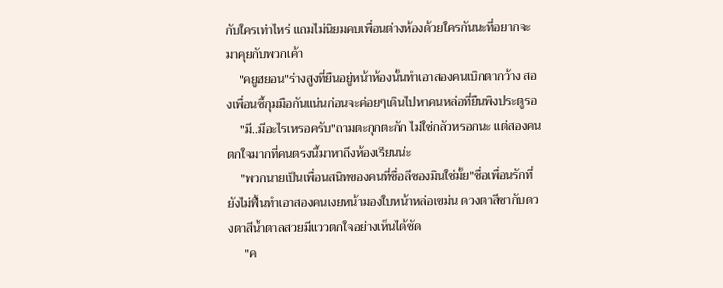กับใครเท่าไหร่ แถมไม่นิยมคบเพื่อนต่างห้องด้วยใครกันนะที่อยากจะมาคุยกับพวกเค้า
    "คยูฮยอน"ร่างสูงที่ยืนอยู่หน้าห้องนั้นทำเอาสองคนเบิกตากว้าง สองเพื่อนซี้กุมมือกันแน่นก่อนจะค่อยๆเดินไปหาคนหล่อที่ยืนพิงประตูรอ
    "มี..มีอะไรเหรอครับ"ถามตะกุกตะกัก ไม่ใช่กลัวหรอกนะ แต่สองคนตกใจมากที่คนตรงนี้มาหาถึงห้องเรียนน่ะ
    "พวกนายเป็นเพื่อนสนิทของคนที่ชื่อลีซองมินใช่มั้ย"ชื่อเพื่อนรักที่ยังไม่ฟื้นทำเอาสองคนเงยหน้ามองใบหน้าหล่อเขม่น ดวงตาสีชากับดวงตาสีน้ำตาลสวยมีแววตกใจอย่างเห็นได้ชัด
     "ค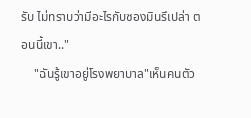รับ ไม่ทราบว่ามีอะไรกับซองมินรึเปล่า ตอนนี้เขา.."
    "ฉันรู้เขาอยู่โรงพยาบาล"เห็นคนตัว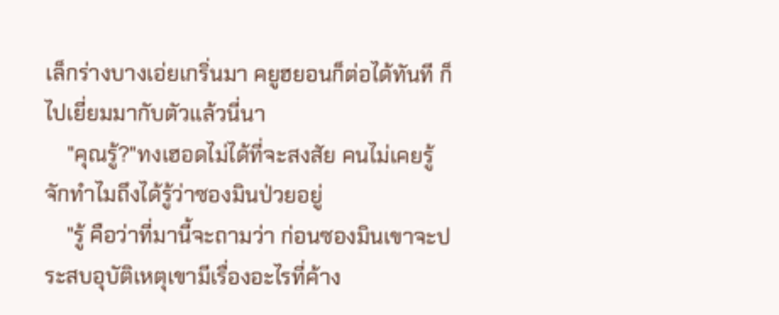เล็กร่างบางเอ่ยเกริ่นมา คยูฮยอนก็ต่อได้ทันที ก็ไปเยี่ยมมากับตัวแล้วนี่นา
    "คุณรู้?"ทงเฮอดไม่ได้ที่จะสงสัย คนไม่เคยรู้จักทำไมถึงได้รู้ว่าซองมินป่วยอยู่
    "รู้ คือว่าที่มานี้จะถามว่า ก่อนซองมินเขาจะประสบอุบัติเหตุเขามีเรื่องอะไรที่ค้าง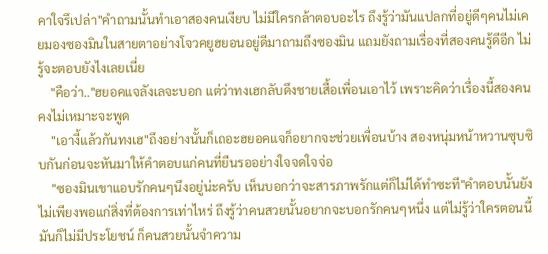คาใจรึเปล่า"คำถามนั้นทำเอาสองคนเงียบ ไม่มีใครกล้าตอบอะไร ถึงรู้ว่ามันแปลกที่อยู่ดีๆคนไม่เคยมองซองมินในสายตาอย่างโจวคยูฮยอนอยู่ดีมาถามถึงซองมิน แถมยังถามเรื่องที่สองคนรู้ดีอีก ไม่รู้จะตอบยังไงเลยเนี่ย
    "คือว่า.."ฮยอคแจลังเลจะบอก แต่ว่าทงเฮกลับดึงชายเสื้อเพื่อนเอาไว้ เพราะคิดว่าเรื่องนี้สองคนคงไม่เหมาะจะพูด
    "เอางี้แล้วกันทงเฮ"ถึงอย่างนั้นก็เถอะฮยอคแจก็อยากจะช่วยเพื่อนบ้าง สองหนุ่มหน้าหวานซุบซิบกันก่อนจะหันมาให้คำตอบแก่คนที่ยืนรออย่างใจจดใจจ่อ
    "ซองมินเขาแอบรักคนๆนึงอยู่น่ะครับ เห็นบอกว่าจะสารภาพรักแต่ก็ไม่ได้ทำซะที"คำตอบนั้นยังไม่เพียงพอแก่สิ่งที่ต้องการเท่าไหร่ ถึงรู้ว่าคนสวยนั้นอยากจะบอกรักคนๆหนึ่ง แต่ไม่รู้ว่าใครตอนนี้มันก็ไม่มีประโยชน์ ก็คนสวยนั้นจำความ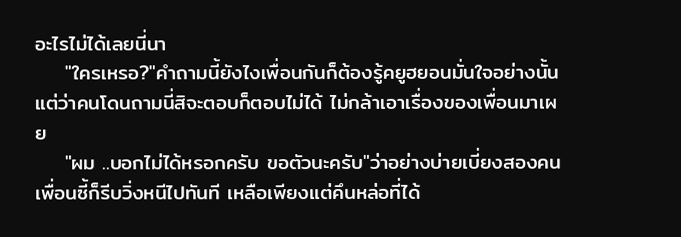อะไรไม่ได้เลยนี่นา
    "ใครเหรอ?"คำถามนี้ยังไงเพื่อนกันก็ต้องรู้คยูฮยอนมั่นใจอย่างนั้น แต่ว่าคนโดนถามนี่สิจะตอบก็ตอบไม่ได้ ไม่กล้าเอาเรื่องของเพื่อนมาเผย
    "ผม ..บอกไม่ได้หรอกครับ ขอตัวนะครับ"ว่าอย่างบ่ายเบี่ยงสองคนเพื่อนซี้ก็รีบวิ่งหนีไปทันที เหลือเพียงแต่คึนหล่อที่ได้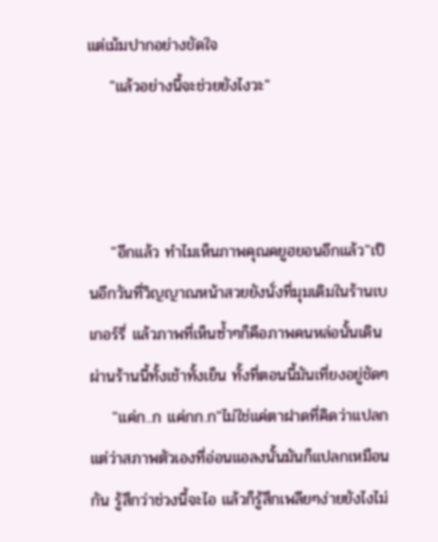แต่เม้มปากอย่างขัดใจ
    "แล้วอย่างนี้จะช่วยยังไงวะ"



    "อีกแล้ว ทำไมเห็นภาพคุณคยูฮยอนอีกแล้ว"เป็นอีกวันที่วิญญาณหน้าสวยยังนั่งที่มุมเดิมในร้านเบเกอร์รี่ แล้วภาพที่เห็นซ้ำๆก็คือภาพคนหล่อนั้นเดินผ่านร้านนี้ทั้งเช้าทั้งเย็น ทั้งที่ตอนนี้มันเที่ยงอยู่ชัดๆ
    "แค่ก..ก แค่กก.ก"ไม่ใช่แค่ตาฝาดที่คิดว่าแปลก แต่ว่าสภาพตัวเองที่อ่อนแอลงนั้นมันก็แปลกเหมือนกัน รู้สึกว่าช่วงนี้จะไอ แล้วก็รู้สึกเพลียๆง่ายยังไงไม่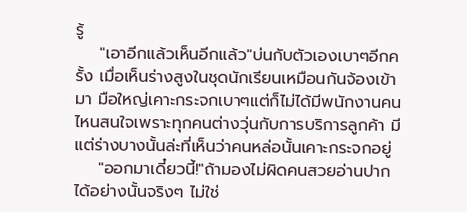รู้
    "เอาอีกแล้วเห็นอีกแล้ว"บ่นกับตัวเองเบาๆอีกครั้ง เมื่อเห็นร่างสูงในชุดนักเรียนเหมือนกันจ้องเข้ามา มือใหญ่เคาะกระจกเบาๆแต่ก็ไม่ได้มีพนักงานคนไหนสนใจเพราะทุกคนต่างวุ่นกับการบริการลูกค้า มีแต่ร่างบางนั้นล่ะที่เห็นว่าคนหล่อนั้นเคาะกระจกอยู่
    "ออกมาเดี๋ยวนี้!"ถ้ามองไม่ผิดคนสวยอ่านปากได้อย่างนั้นจริงๆ ไม่ใช่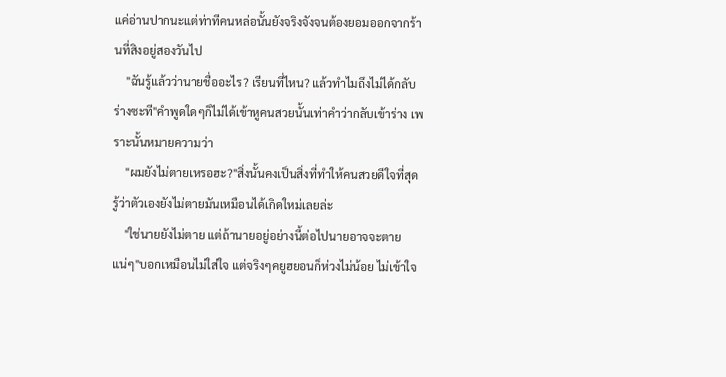แค่อ่านปากนะแต่ท่าทีคนหล่อนั้นยังจริงจังจนต้องยอมออกจากร้านที่สิงอยู่สองวันไป
    "ฉันรู้แล้วว่านายชื่ออะไร? เรียนที่ไหน? แล้วทำไมถึงไม่ได้กลับร่างซะที"คำพูดใดๆก็ไม่ได้เข้าหูคนสวยนั้นเท่าคำว่ากลับเข้าร่าง เพราะนั้นหมายความว่า
    "ผมยังไม่ตายเหรอฮะ?"สิ่งนั้นคงเป็นสิ่งที่ทำให้คนสวยดีใจที่สุด รู้ว่าตัวเองยังไม่ตายมันเหมือนได้เกิดใหม่เลยล่ะ
    "ใช่นายยังไม่ตาย แต่ถ้านายอยู่อย่างนี้ต่อไปนายอาจจะตายแน่ๆ"บอกเหมือนไม่ใส่ใจ แต่จริงๆคยูฮยอนก็ห่วงไม่น้อย ไม่เข้าใจ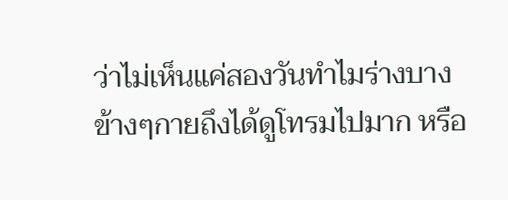ว่าไม่เห็นแค่สองวันทำไมร่างบางข้างๆกายถึงได้ดูโทรมไปมาก หรือ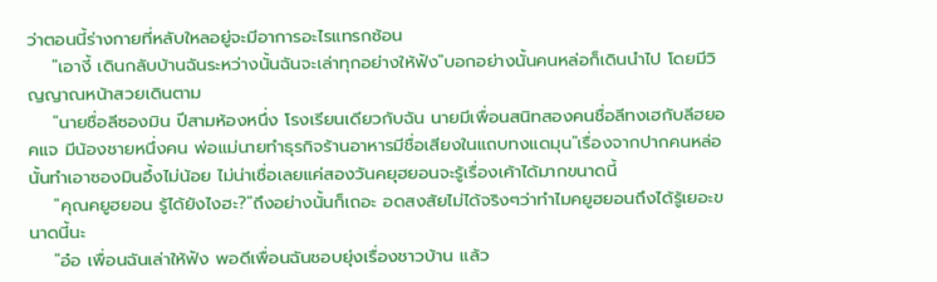ว่าตอนนี้ร่างกายที่หลับใหลอยู่จะมีอาการอะไรแทรกซ้อน
    "เอางี้ เดินกลับบ้านฉันระหว่างนั้นฉันจะเล่าทุกอย่างให้ฟัง"บอกอย่างนั้นคนหล่อก็เดินนำไป โดยมีวิญญาณหน้าสวยเดินตาม
    "นายชื่อลีซองมิน ปีสามห้องหนึ่ง โรงเรียนเดียวกับฉัน นายมีเพื่อนสนิทสองคนชื่อลีทงเฮกับลีฮยอคแจ มีน้องชายหนึ่งคน พ่อแม่นายทำธุรกิจร้านอาหารมีชื่อเสียงในแถบทงแดมุน"เรื่องจากปากคนหล่อนั้นทำเอาซองมินอึ้งไม่น้อย ไม่น่าเชื่อเลยแค่สองวันคยุฮยอนจะรู้เรื่องเค้าได้มากขนาดนี้
    "คุณคยูฮยอน รู้ได้ยังไงฮะ?"ถึงอย่างนั้นก็เถอะ อดสงสัยไม่ได้จริงๆว่าทำไมคยูฮยอนถึงได้รู้เยอะขนาดนี้นะ
    "อ๋อ เพื่อนฉันเล่าให้ฟัง พอดีเพื่อนฉันชอบยุ่งเรื่องชาวบ้าน แล้ว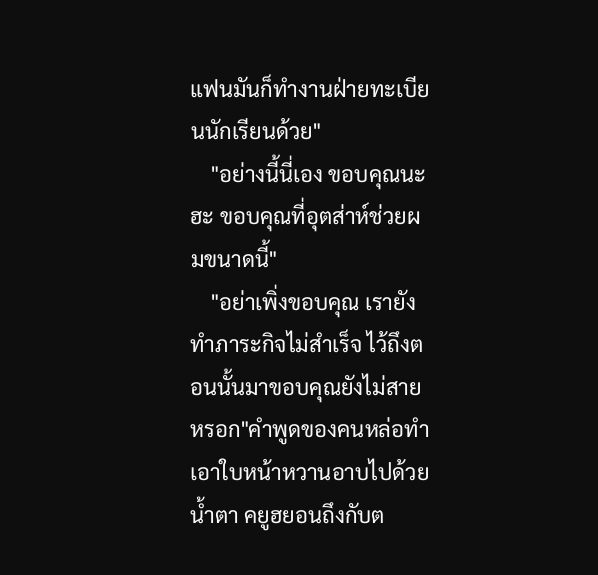แฟนมันก็ทำงานฝ่ายทะเบียนนักเรียนด้วย"
    "อย่างนี้นี่เอง ขอบคุณนะฮะ ขอบคุณที่อุตส่าห์ช่วยผมขนาดนี้"
    "อย่าเพิ่งขอบคุณ เรายังทำภาระกิจไม่สำเร็จ ไว้ถึงตอนนั้นมาขอบคุณยังไม่สายหรอก"คำพูดของคนหล่อทำเอาใบหน้าหวานอาบไปด้วยน้ำตา คยูฮยอนถึงกับต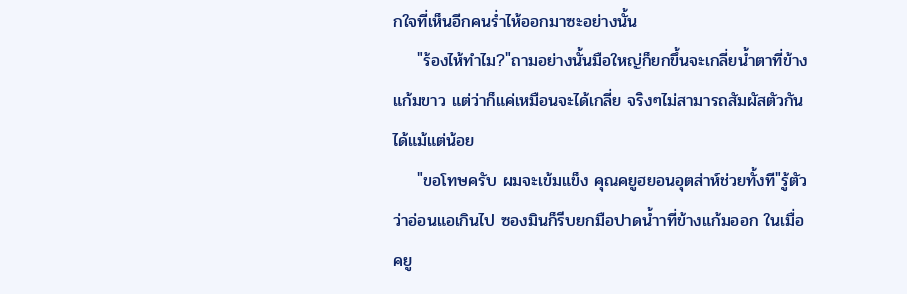กใจที่เห็นอีกคนร่ำไห้ออกมาซะอย่างนั้น
    "ร้องไห้ทำไม?"ถามอย่างนั้นมือใหญ่ก็ยกขึ้นจะเกลี่ยน้ำตาที่ข้างแก้มขาว แต่ว่าก็แค่เหมือนจะได้เกลี่ย จริงๆไม่สามารถสัมผัสตัวกันได้แม้แต่น้อย
    "ขอโทษครับ ผมจะเข้มแข็ง คุณคยูฮยอนอุตส่าห์ช่วยทั้งที"รู้ตัวว่าอ่อนแอเกินไป ซองมินก็รีบยกมือปาดน้ำาที่ข้างแก้มออก ในเมื่อคยู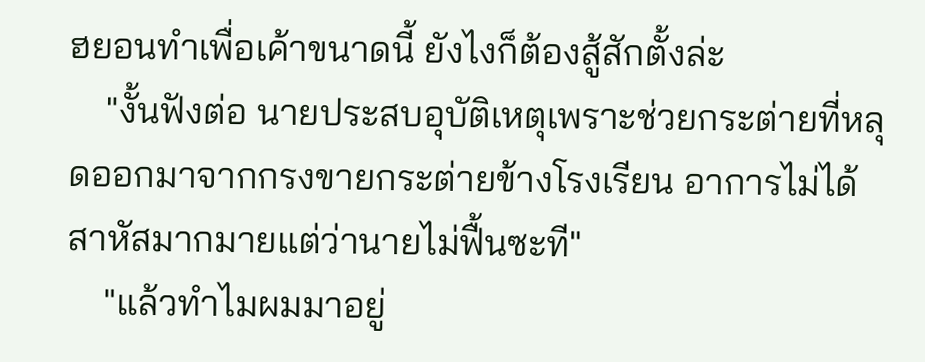ฮยอนทำเพื่อเค้าขนาดนี้ ยังไงก็ต้องสู้สักตั้งล่ะ
    "งั้นฟังต่อ นายประสบอุบัติเหตุเพราะช่วยกระต่ายที่หลุดออกมาจากกรงขายกระต่ายข้างโรงเรียน อาการไม่ได้สาหัสมากมายแต่ว่านายไม่ฟื้นซะที"
    "แล้วทำไมผมมาอยู่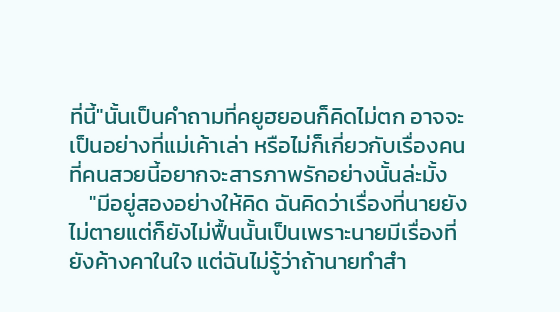ที่นี้"นั้นเป็นคำถามที่คยูฮยอนก็คิดไม่ตก อาจจะเป็นอย่างที่แม่เค้าเล่า หรือไม่ก็เกี่ยวกับเรื่องคนที่คนสวยนี้อยากจะสารภาพรักอย่างนั้นล่ะมั้ง
    "มีอยู่สองอย่างให้คิด ฉันคิดว่าเรื่องที่นายยังไม่ตายแต่ก็ยังไม่ฟื้นนั้นเป็นเพราะนายมีเรื่องที่ยังค้างคาในใจ แต่ฉันไม่รู้ว่าถ้านายทำสำ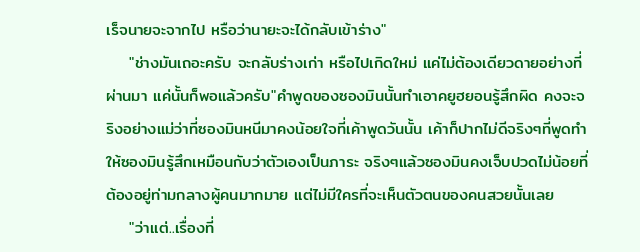เร็จนายจะจากไป หรือว่านายะจะได้กลับเข้าร่าง"
    "ช่างมันเถอะครับ จะกลับร่างเก่า หรือไปเกิดใหม่ แค่ไม่ต้องเดียวดายอย่างที่ผ่านมา แค่นั้นก็พอแล้วครับ"คำพูดของซองมินนั้นทำเอาคยูฮยอนรู้สึกผิด คงจะจริงอย่างแม่ว่าที่ซองมินหนีมาคงน้อยใจที่เค้าพูดวันนั้น เค้าก็ปากไม่ดีจริงๆที่พูดทำให้ซองมินรู้สึกเหมือนกับว่าตัวเองเป็นภาระ จริงๆแล้วซองมินคงเจ็บปวดไม่น้อยที่ต้องอยู่ท่ามกลางผู้คนมากมาย แต่ไม่มีใครที่จะเห็นตัวตนของคนสวยนั้นเลย
    "ว่าแต่..เรื่องที่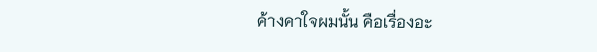ค้างคาใจผมนั้น คือเรื่องอะ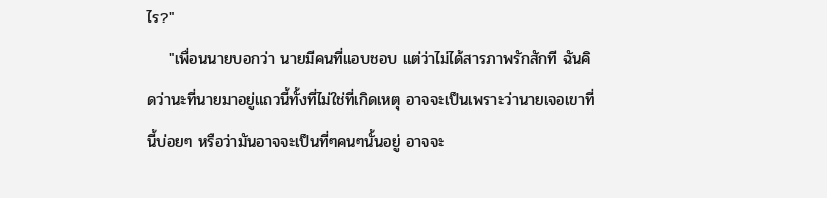ไร?"
    "เพื่อนนายบอกว่า นายมีคนที่แอบชอบ แต่ว่าไม่ได้สารภาพรักสักที ฉันคิดว่านะที่นายมาอยู่แถวนี้ทั้งที่ไม่ใช่ที่เกิดเหตุ อาจจะเป็นเพราะว่านายเจอเขาที่นี้บ่อยๆ หรือว่ามันอาจจะเป็นที่ๆคนๆนั้นอยู่ อาจจะ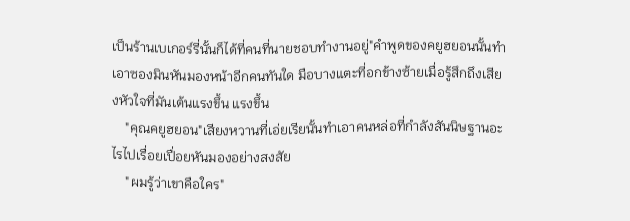เป็นร้านเบเกอร์รี่นั้นก็ได้ที่คนที่นายชอบทำงานอยู่"คำพูดของคยูฮยอนนั้นทำเอาซองมินหันมองหน้าอีกคนทันใด มือบางแตะที่อกข้างซ้ายเมื่อรู้สึกถึงเสียงหัวใจที่มันเต้นแรงขึ้น แรงขึ้น
    "คุณคยูฮยอน"เสียงหวานที่เอ่ยเรียนั้นทำเอาคนหล่อที่กำลังสันนิษฐานอะไรไปเรื่อยเปื่อยหันมองอย่างสงสัย
    "ผมรู้ว่าเขาคือใคร"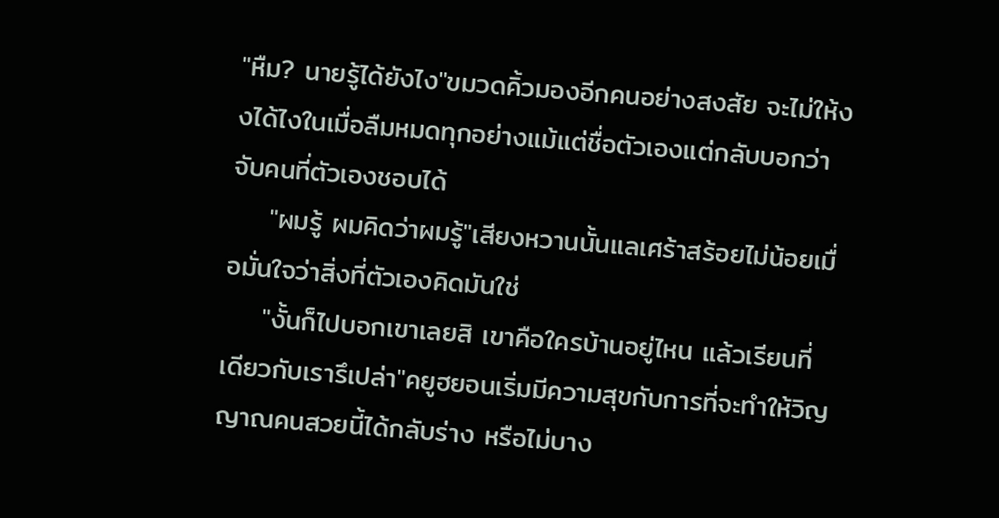"หืม? นายรู้ได้ยังไง"ขมวดคิ้วมองอีกคนอย่างสงสัย จะไม่ให้งงได้ไงในเมื่อลืมหมดทุกอย่างแม้แต่ชื่อตัวเองแต่กลับบอกว่าจับคนที่ตัวเองชอบได้
    "ผมรู้ ผมคิดว่าผมรู้"เสียงหวานนั้นแลเศร้าสร้อยไม่น้อยเมื่อมั่นใจว่าสิ่งที่ตัวเองคิดมันใช่
    "งั้นก็ไปบอกเขาเลยสิ เขาคือใครบ้านอยู่ไหน แล้วเรียนที่เดียวกับเรารึเปล่า"คยูฮยอนเริ่มมีความสุขกับการที่จะทำให้วิญญาณคนสวยนี้ได้กลับร่าง หรือไม่บาง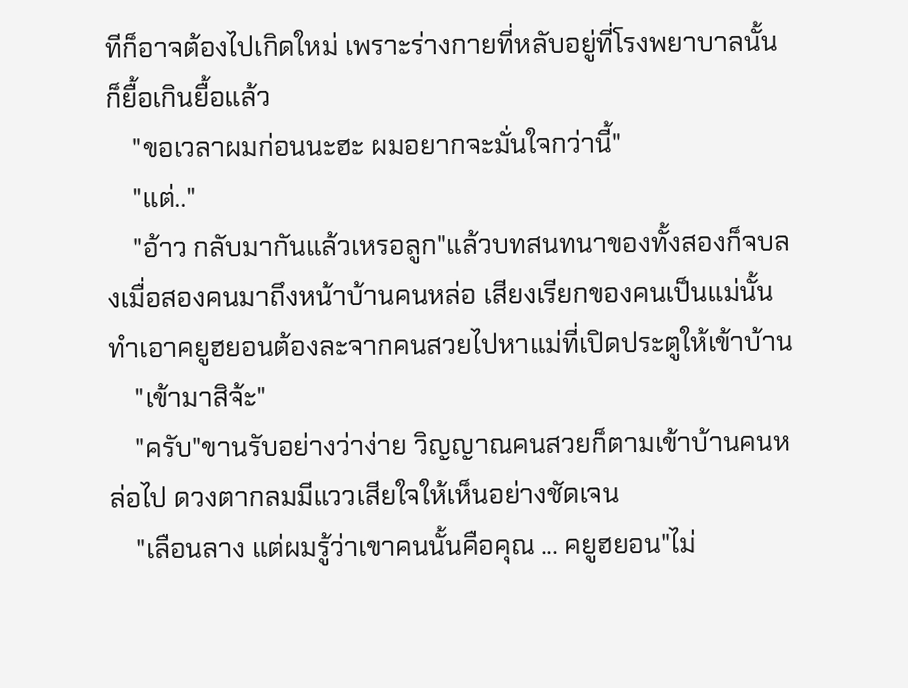ทีก็อาจต้องไปเกิดใหม่ เพราะร่างกายที่หลับอยู่ที่โรงพยาบาลนั้นก็ยื้อเกินยื้อแล้ว
    "ขอเวลาผมก่อนนะฮะ ผมอยากจะมั่นใจกว่านี้"
    "แต่.."
    "อ้าว กลับมากันแล้วเหรอลูก"แล้วบทสนทนาของทั้งสองก็จบลงเมื่อสองคนมาถึงหน้าบ้านคนหล่อ เสียงเรียกของคนเป็นแม่นั้นทำเอาคยูฮยอนต้องละจากคนสวยไปหาแม่ที่เปิดประตูให้เข้าบ้าน
    "เข้ามาสิจ้ะ"
    "ครับ"ขานรับอย่างว่าง่าย วิญญาณคนสวยก็ตามเข้าบ้านคนหล่อไป ดวงตากลมมีแววเสียใจให้เห็นอย่างชัดเจน
    "เลือนลาง แต่ผมรู้ว่าเขาคนนั้นคือคุณ ... คยูฮยอน"ไม่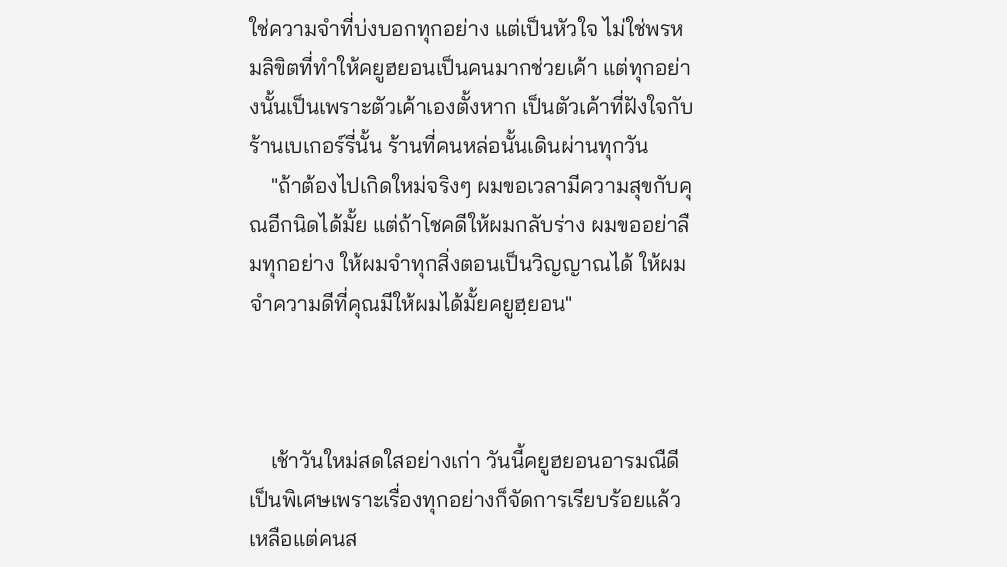ใช่ความจำที่บ่งบอกทุกอย่าง แต่เป็นหัวใจ ไม่ใช่พรหมลิขิตที่ทำให้คยูฮยอนเป็นคนมากช่วยเค้า แต่ทุกอย่างนั้นเป็นเพราะตัวเค้าเองตั้งหาก เป็นตัวเค้าที่ฝังใจกับร้านเบเกอร์รี่นั้น ร้านที่คนหล่อนั้นเดินผ่านทุกวัน
    "ถ้าต้องไปเกิดใหม่จริงๆ ผมขอเวลามีความสุขกับคุณอีกนิดได้มั้ย แต่ถ้าโชคดีให้ผมกลับร่าง ผมขออย่าลืมทุกอย่าง ให้ผมจำทุกสิ่งตอนเป็นวิญญาณได้ ให้ผมจำความดีที่คุณมีให้ผมได้มั้ยคยูฮฺยอน"



    เช้าวันใหม่สดใสอย่างเก่า วันนี้คยูฮยอนอารมณืดีเป็นพิเศษเพราะเรื่องทุกอย่างก็จัดการเรียบร้อยแล้ว เหลือแต่คนส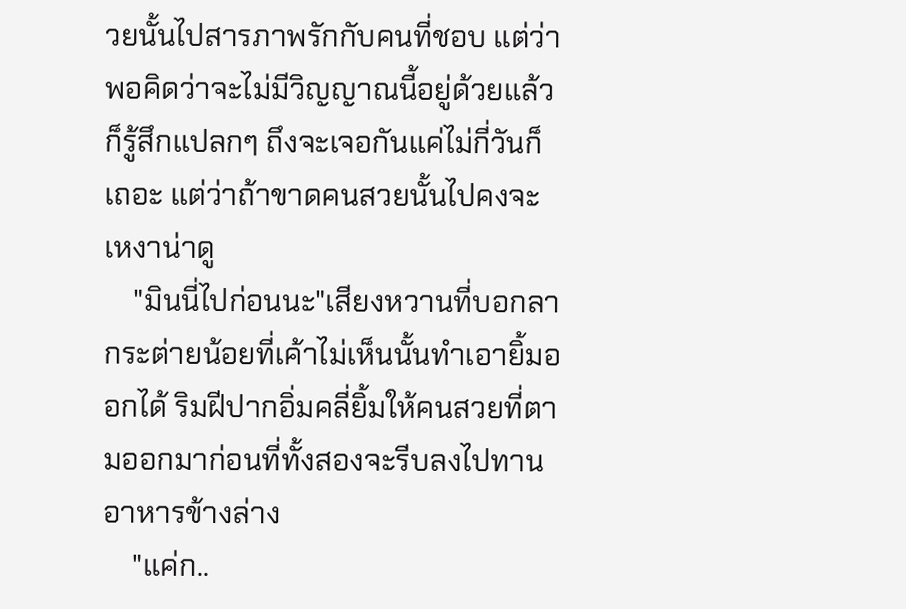วยนั้นไปสารภาพรักกับคนที่ชอบ แต่ว่าพอคิดว่าจะไม่มีวิญญาณนี้อยู่ด้วยแล้วก็รู้สึกแปลกๆ ถึงจะเจอกันแค่ไม่กี่วันก็เถอะ แต่ว่าถ้าขาดคนสวยนั้นไปคงจะเหงาน่าดู
    "มินนี่ไปก่อนนะ"เสียงหวานที่บอกลากระต่ายน้อยที่เค้าไม่เห็นนั้นทำเอายิ้มออกได้ ริมฝีปากอิ่มคลี่ยิ้มให้คนสวยที่ตามออกมาก่อนที่ทั้งสองจะรีบลงไปทานอาหารข้างล่าง
    "แค่ก..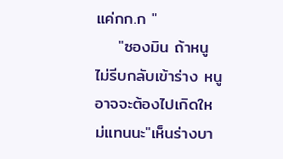แค่กก.ก "
    "ซองมิน ถ้าหนูไม่รีบกลับเข้าร่าง หนูอาจจะต้องไปเกิดใหม่แทนนะ"เห็นร่างบา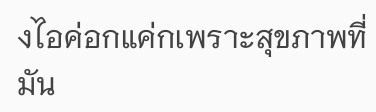งไอค่อกแค่กเพราะสุขภาพที่มัน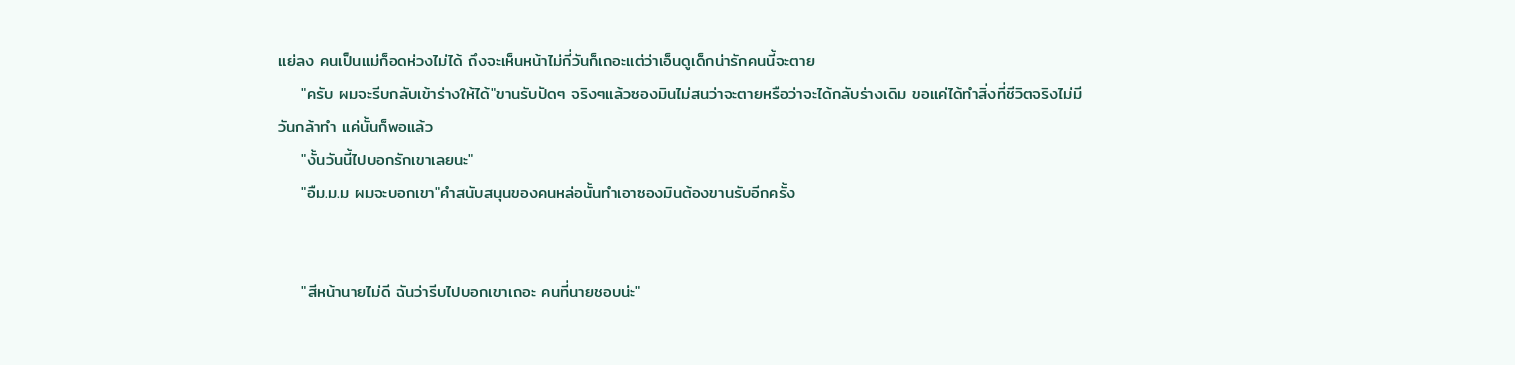แย่ลง คนเป็นแม่ก็อดห่วงไม่ได้ ถึงจะเห็นหน้าไม่กี่วันก็เถอะแต่ว่าเอ็นดูเด็กน่ารักคนนี้จะตาย
    "ครับ ผมจะรีบกลับเข้าร่างให้ได้"ขานรับปัดๆ จริงๆแล้วซองมินไม่สนว่าจะตายหรือว่าจะได้กลับร่างเดิม ขอแค่ได้ทำสิ่งที่ชีวิตจริงไม่มีวันกล้าทำ แค่นั้นก็พอแล้ว
    "งั้นวันนี้ไปบอกรักเขาเลยนะ"
    "อืม.ม.ม ผมจะบอกเขา"คำสนับสนุนของคนหล่อนั้นทำเอาซองมินต้องขานรับอีกครั้ง


    "สีหน้านายไม่ดี ฉันว่ารีบไปบอกเขาเถอะ คนที่นายชอบน่ะ"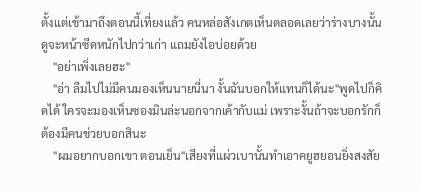ตั้งแต่เช้ามาถึงตอนนี้เที่ยงแล้ว คนหล่อสังเกตเห็นตลอดเลยว่าร่างบางนั้นดูจะหน้าซีดหนักไปกว่าเก่า แถมยังไอบ่อยด้วย
    "อย่าเพิ่งเลยฮะ"
    "อ่า ลืมไปไม่มีคนมองเห็นนายนี่นา งั้นฉันบอกให้แทนก็ได้นะ"พูดไปก็คิดได้ ใครจะมองเห็นซองมินล่ะนอกจากเค้ากับแม่ เพราะงั้นถ้าจะบอกรักก็ต้องมีคนช่วยบอกสินะ
    "ผมอยากบอกเขา ตอนเย็น"เสียงที่แผ่วเบานั้นทำเอาคยูฮยอนยิ่งสงสัย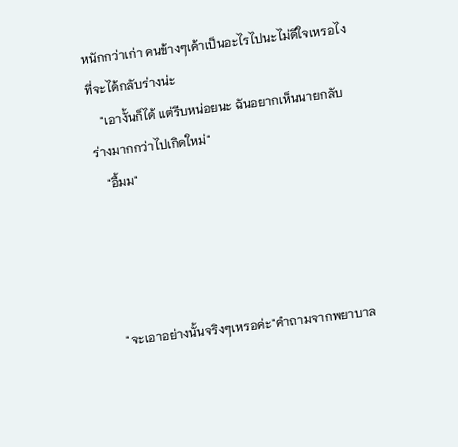หนักกว่าเก่า คนข้างๆเค้าเป็นอะไรไปนะไม่ดีใจเหรอไงที่จะได้กลับร่างน่ะ
    "เอางั้นก็ได้ แต่รีบหน่อยนะ ฉันอยากเห็นนายกลับร่างมากกว่าไปเกิดใหม่"
    "อื้มม"




    "จะเอาอย่างนั้นจริงๆเหรอค่ะ"คำถามจากพยาบาล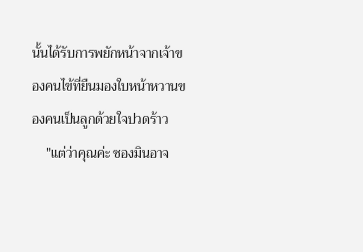นั้นได้รับการพยักหน้าจากเจ้าของคนไข้ที่ยืนมองใบหน้าหวานของคนเป็นลูกด้วยใจปวดร้าว
    "แต่ว่าคุณค่ะ ซองมินอาจ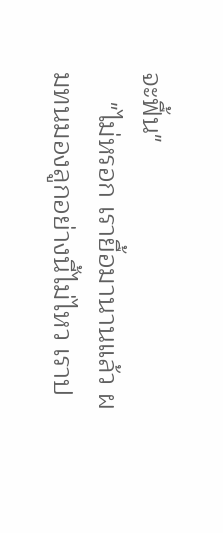จะฟื้น"
    "ไม่หรอก เรายื้อมานานแล้ว ผมทนมองลูกอย่างนี้ไม่ไหว เราป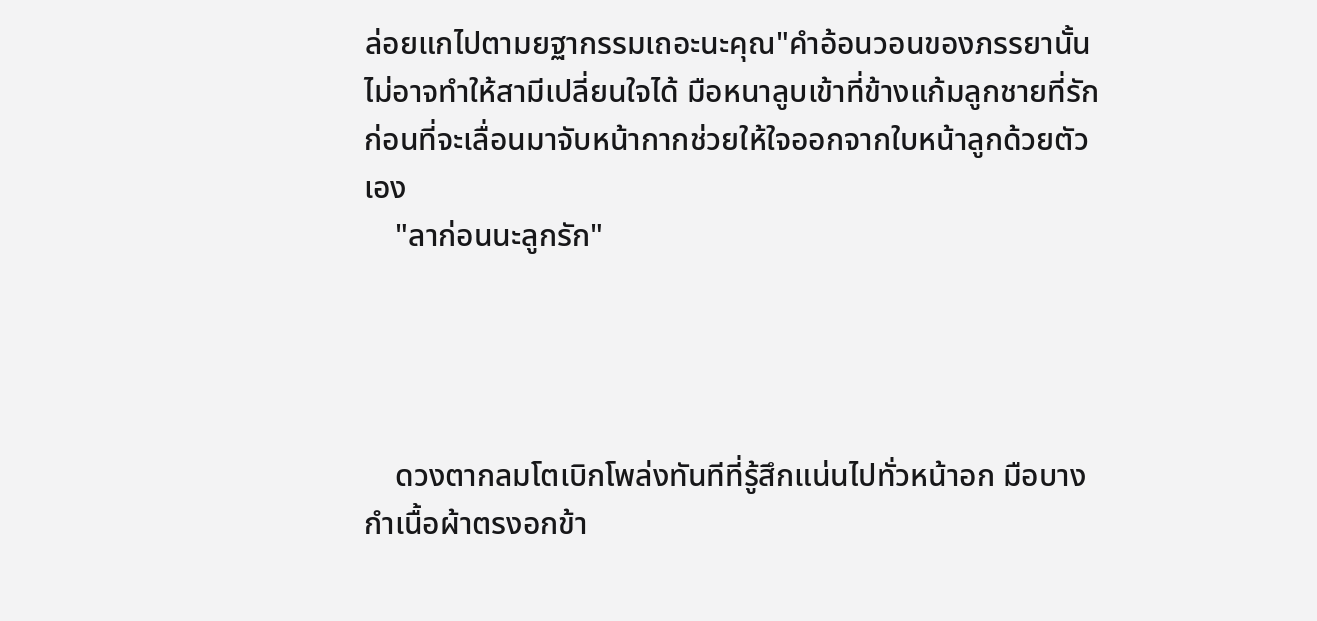ล่อยแกไปตามยฐากรรมเถอะนะคุณ"คำอ้อนวอนของภรรยานั้นไม่อาจทำให้สามีเปลี่ยนใจได้ มือหนาลูบเข้าที่ข้างแก้มลูกชายที่รัก ก่อนที่จะเลื่อนมาจับหน้ากากช่วยให้ใจออกจากใบหน้าลูกด้วยตัวเอง
    "ลาก่อนนะลูกรัก"




    ดวงตากลมโตเบิกโพล่งทันทีที่รู้สึกแน่นไปทั่วหน้าอก มือบางกำเนื้อผ้าตรงอกข้า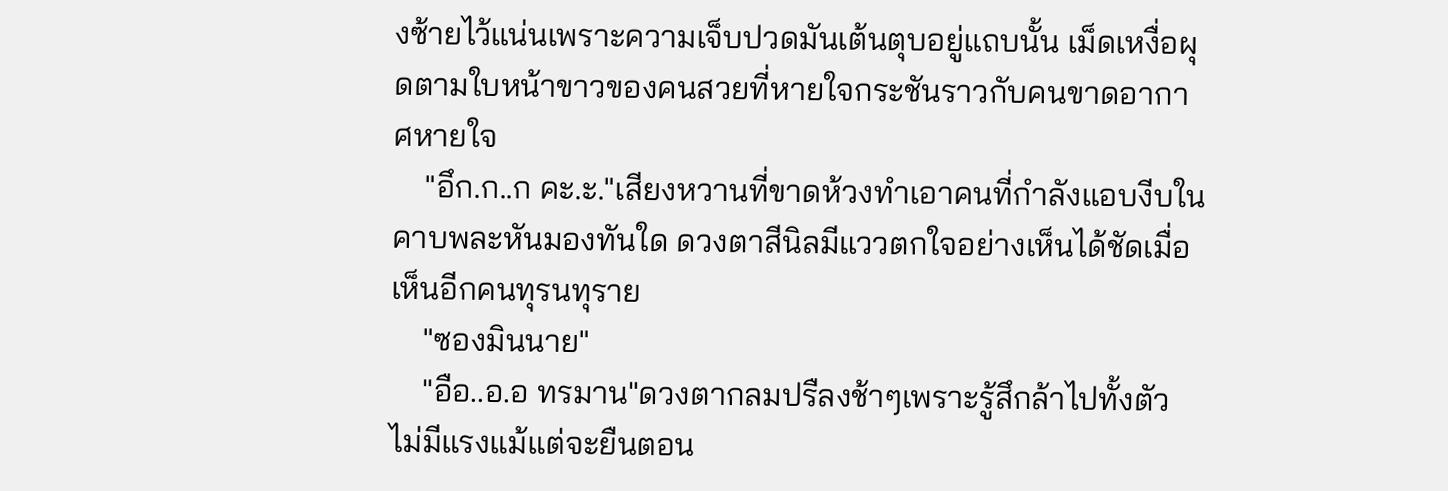งซ้ายไว้แน่นเพราะความเจ็บปวดมันเต้นตุบอยู่แถบนั้น เม็ดเหงื่อผุดตามใบหน้าขาวของคนสวยที่หายใจกระชันราวกับคนขาดอากาศหายใจ
    "อึก.ก..ก คะ.ะ."เสียงหวานที่ขาดห้วงทำเอาคนที่กำลังแอบงีบในคาบพละหันมองทันใด ดวงตาสีนิลมีแววตกใจอย่างเห็นได้ชัดเมื่อเห็นอีกคนทุรนทุราย
    "ซองมินนาย"
    "อือ..อ.อ ทรมาน"ดวงตากลมปรืลงช้าๆเพราะรู้สึกล้าไปทั้งตัว ไม่มีแรงแม้แต่จะยืนตอน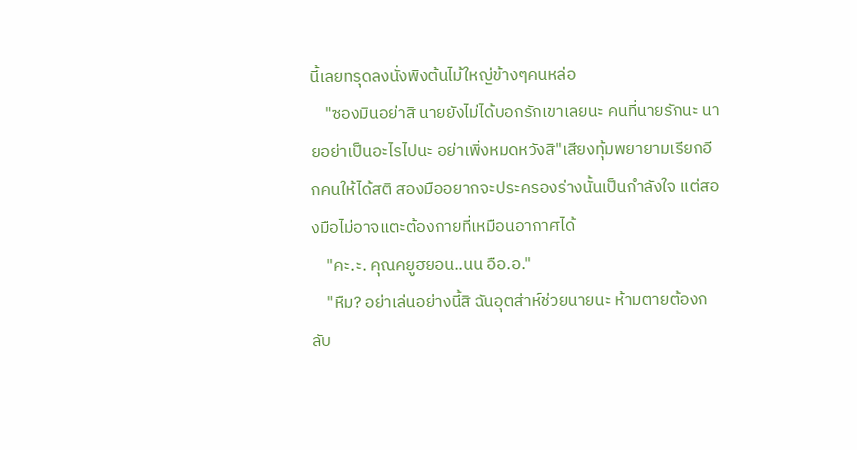นี้เลยทรุดลงนั่งพิงต้นไม้ใหญ่ข้างๆคนหล่อ
    "ซองมินอย่าสิ นายยังไม่ได้บอกรักเขาเลยนะ คนที่นายรักนะ นายอย่าเป็นอะไรไปนะ อย่าเพิ่งหมดหวังสิ"เสียงทุ้มพยายามเรียกอีกคนให้ได้สติ สองมืออยากจะประครองร่างนั้นเป็นกำลังใจ แต่สองมือไม่อาจแตะต้องกายที่เหมือนอากาศได้
    "คะ.ะ. คุณคยูฮยอน..นน อือ.อ."
    "หืม? อย่าเล่นอย่างนี้สิ ฉันอุตส่าห์ช่วยนายนะ ห้ามตายต้องกลับ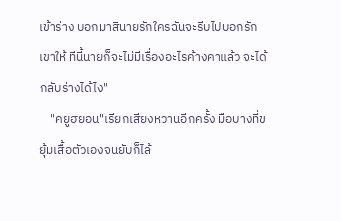เข้าร่าง บอกมาสินายรักใครฉันจะรีบไปบอกรักเขาให้ ทีนี้นายก็จะไม่มีเรื่องอะไรค้างคาแล้ว จะได้กลับร่างได้ไง"
    "คยูฮยอน"เรียกเสียงหวานอีกครั้ง มือบางที่ขยุ้มเสื้อตัวเองจนยับก็ไล้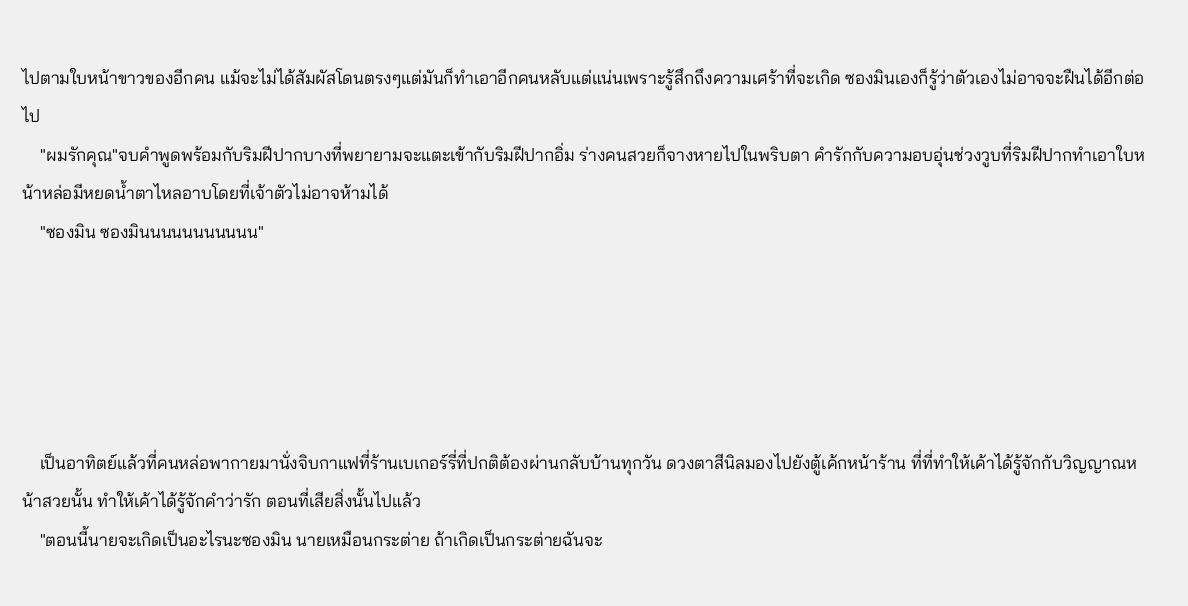ไปตามใบหน้าขาวของอีกคน แม้จะไม่ได้สัมผัสโดนตรงๆแต่มันก็ทำเอาอีกคนหลับแต่แน่นเพราะรู้สึกถึงความเศร้าที่จะเกิด ซองมินเองก็รู้ว่าตัวเองไม่อาจจะฝืนได้อีกต่อไป
    "ผมรักคุณ"จบคำพูดพร้อมกับริมฝีปากบางที่พยายามจะแตะเข้ากับริมฝีปากอิ่ม ร่างคนสวยก็จางหายไปในพริบตา คำรักกับความอบอุ่นช่วงวูบที่ริมฝีปากทำเอาใบหน้าหล่อมีหยดน้ำตาไหลอาบโดยที่เจ้าตัวไม่อาจห้ามได้
    "ซองมิน ซองมินนนนนนนนนนน"





    เป็นอาทิตย์แล้วที่คนหล่อพากายมานั่งจิบกาแฟที่ร้านเบเกอร์รี่ที่ปกติต้องผ่านกลับบ้านทุกวัน ดวงตาสีนิลมองไปยังตู้เค้กหน้าร้าน ที่ที่ทำให้เค้าได้รู้จักกับวิญญาณหน้าสวยนั้น ทำให้เค้าได้รู้จักคำว่ารัก ตอนที่เสียสิ่งนั้นไปแล้ว
    "ตอนนี้นายจะเกิดเป็นอะไรนะซองมิน นายเหมือนกระต่าย ถ้าเกิดเป็นกระต่ายฉันจะ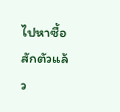ไปหาซื้อสักตัวแล้ว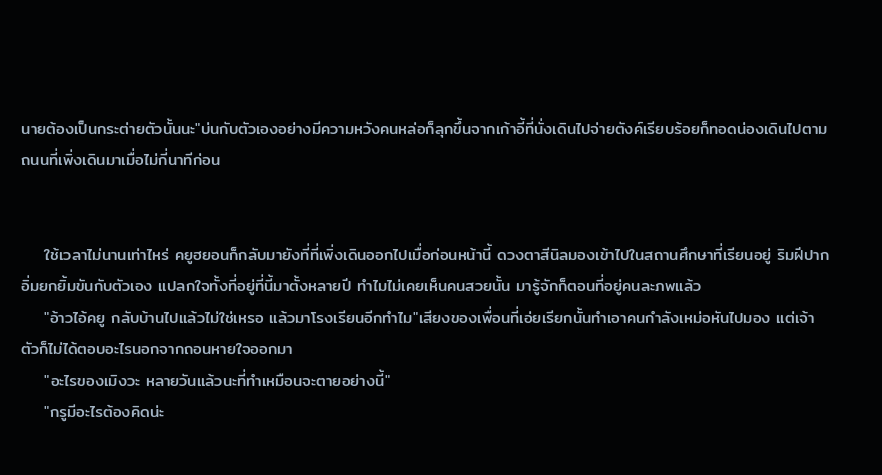นายต้องเป็นกระต่ายตัวนั้นนะ"บ่นกับตัวเองอย่างมีความหวังคนหล่อก็ลุกขึ้นจากเก้าอี้ที่นั่งเดินไปจ่ายตังค์เรียบร้อยก็ทอดน่องเดินไปตามถนนที่เพิ่งเดินมาเมื่อไม่กี่นาทีก่อน


    ใช้เวลาไม่นานเท่าไหร่ คยูฮยอนก็กลับมายังที่ที่เพิ่งเดินออกไปเมื่อก่อนหน้านี้ ดวงตาสีนิลมองเข้าไปในสถานศึกษาที่เรียนอยู่ ริมฝีปากอิ่มยกยิ้มขันกับตัวเอง แปลกใจทั้งที่อยู่ที่นี้มาตั้งหลายปี ทำไมไม่เคยเห็นคนสวยนั้น มารู้จักก็ตอนที่อยู่คนละภพแล้ว
    "อ้าวไอ้คยู กลับบ้านไปแล้วไม่ใช่เหรอ แล้วมาโรงเรียนอีกทำไม"เสียงของเพื่อนที่เอ่ยเรียกนั้นทำเอาคนกำลังเหม่อหันไปมอง แต่เจ้าตัวก็ไม่ได้ตอบอะไรนอกจากถอนหายใจออกมา
    "อะไรของเมิงวะ หลายวันแล้วนะที่ทำเหมือนจะตายอย่างนี้"
    "กรูมีอะไรต้องคิดน่ะ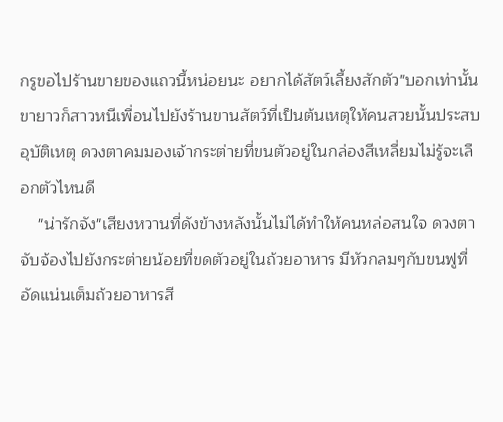กรูขอไปร้านขายของแถวนี้หน่อยนะ อยากได้สัตว์เลี้ยงสักตัว"บอกเท่านั้นขายาวก็สาวหนีเพื่อนไปยังร้านขานสัตว์ที่เป็นต้นเหตุให้คนสวยนั้นประสบอุบัติเหตุ ดวงตาคมมองเจ้ากระต่ายที่ขนตัวอยู่ในกล่องสีเหลี่ยมไม่รู้จะเลือกตัวไหนดี
    "น่ารักจัง"เสียงหวานที่ดังข้างหลังนั้นไม่ได้ทำให้คนหล่อสนใจ ดวงตาจับจ้องไปยังกระต่ายน้อยที่ขดตัวอยู่ในถ้วยอาหาร มีหัวกลมๆกับขนฟูที่อัดแน่นเต็มถ้วยอาหารสี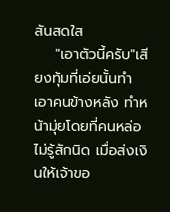สันสดใส
    "เอาตัวนี้ครับ"เสียงทุ้มที่เอ่ยนั้นทำเอาคนข้างหลัง ทำหน้ามุ่ยโดยที่คนหล่อไม่รู้สักนิด เมื่อส่งเงินให้เจ้าขอ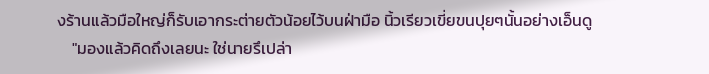งร้านแล้วมือใหญ่ก็รับเอากระต่ายตัวน้อยไว้บนฝ่ามือ นิ้วเรียวเขี่ยขนปุยๆนั้นอย่างเอ็นดู
    "มองแล้วคิดถึงเลยนะ ใช่นายรึเปล่า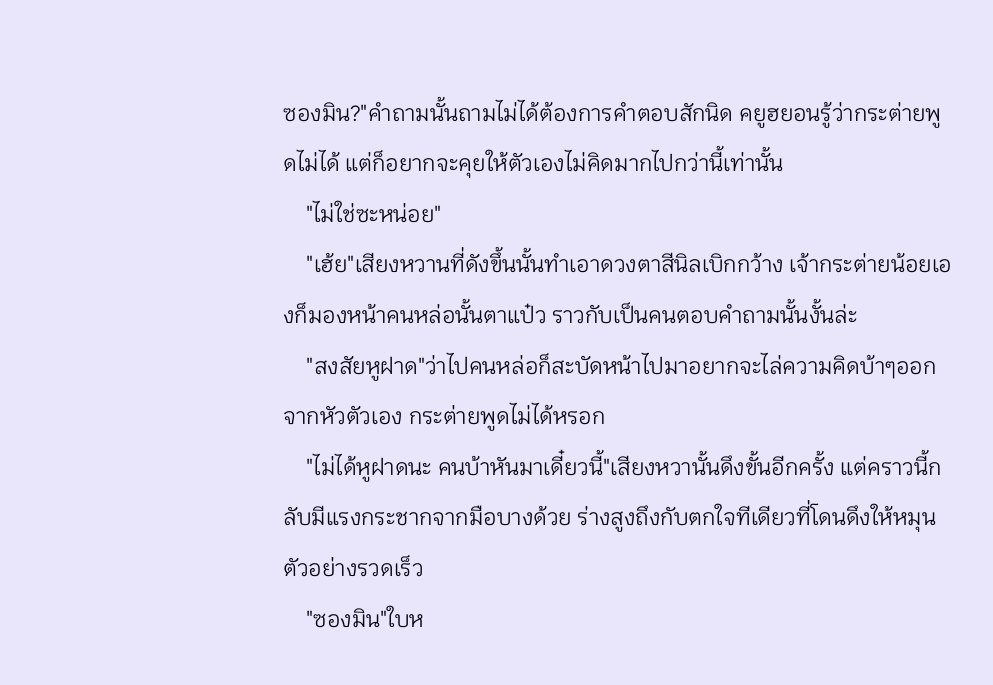ซองมิน?"คำถามนั้นถามไม่ได้ต้องการคำตอบสักนิด คยูฮยอนรู้ว่ากระต่ายพูดไม่ได้ แต่ก็อยากจะคุยให้ตัวเองไม่คิดมากไปกว่านี้เท่านั้น
    "ไม่ใช่ซะหน่อย"
    "เฮ้ย"เสียงหวานที่ดังขึ้นนั้นทำเอาดวงตาสีนิลเบิกกว้าง เจ้ากระต่ายน้อยเองก็มองหน้าคนหล่อนั้นตาแป๋ว ราวกับเป็นคนตอบคำถามนั้นงั้นล่ะ
    "สงสัยหูฝาด"ว่าไปคนหล่อก็สะบัดหน้าไปมาอยากจะไล่ความคิดบ้าๆออกจากหัวตัวเอง กระต่ายพูดไม่ได้หรอก
    "ไม่ได้หูฝาดนะ คนบ้าหันมาเดี๋ยวนี้"เสียงหวานั้นดึงขั้นอีกครั้ง แต่คราวนี้กลับมีแรงกระชากจากมือบางด้วย ร่างสูงถึงกับตกใจทีเดียวที่โดนดึงให้หมุนตัวอย่างรวดเร็ว
    "ซองมิน"ใบห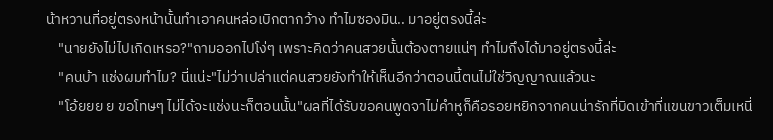น้าหวานที่อยู่ตรงหน้านั้นทำเอาคนหล่อเบิกตากว้าง ทำไมซองมิน.. มาอยู่ตรงนี้ล่ะ
    "นายยังไม่ไปเกิดเหรอ?"ถามออกไปโง่ๆ เพราะคิดว่าคนสวยนั้นต้องตายแน่ๆ ทำไมถึงได้มาอยู่ตรงนี้ล่ะ
    "คนบ้า แช่งผมทำไม? นี่แน่ะ"ไม่ว่าเปล่าแต่คนสวยยังทำให้เห็นอีกว่าตอนนี้ตนไม่ใช่วิญญาณแล้วนะ
    "โอ้ยยย ย ขอโทษๆ ไม่ได้จะแช่งนะก็ตอนนั้น"ผลที่ได้รับขอคนพูดจาไม่คำหูก็คือรอยหยิกจากคนน่ารักที่บิดเข้าที่แขนขาวเต็มเหนี่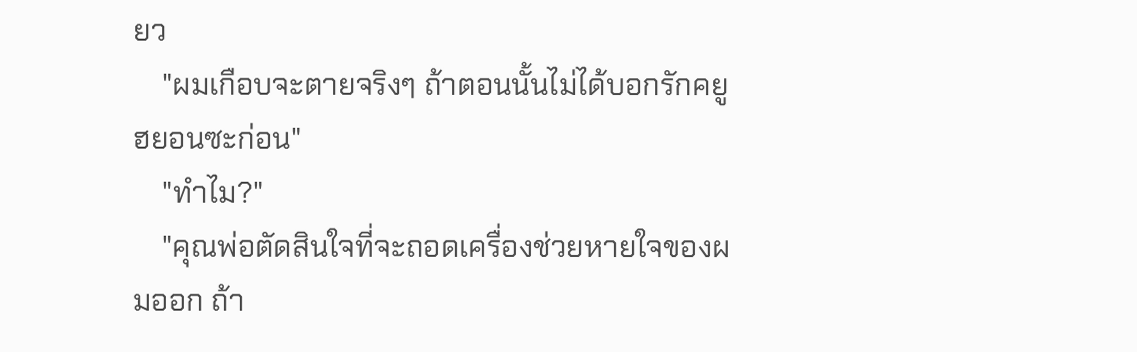ยว
    "ผมเกือบจะตายจริงๆ ถ้าตอนนั้นไม่ได้บอกรักคยูฮยอนซะก่อน"
    "ทำไม?"
    "คุณพ่อตัดสินใจที่จะถอดเครื่องช่วยหายใจของผมออก ถ้า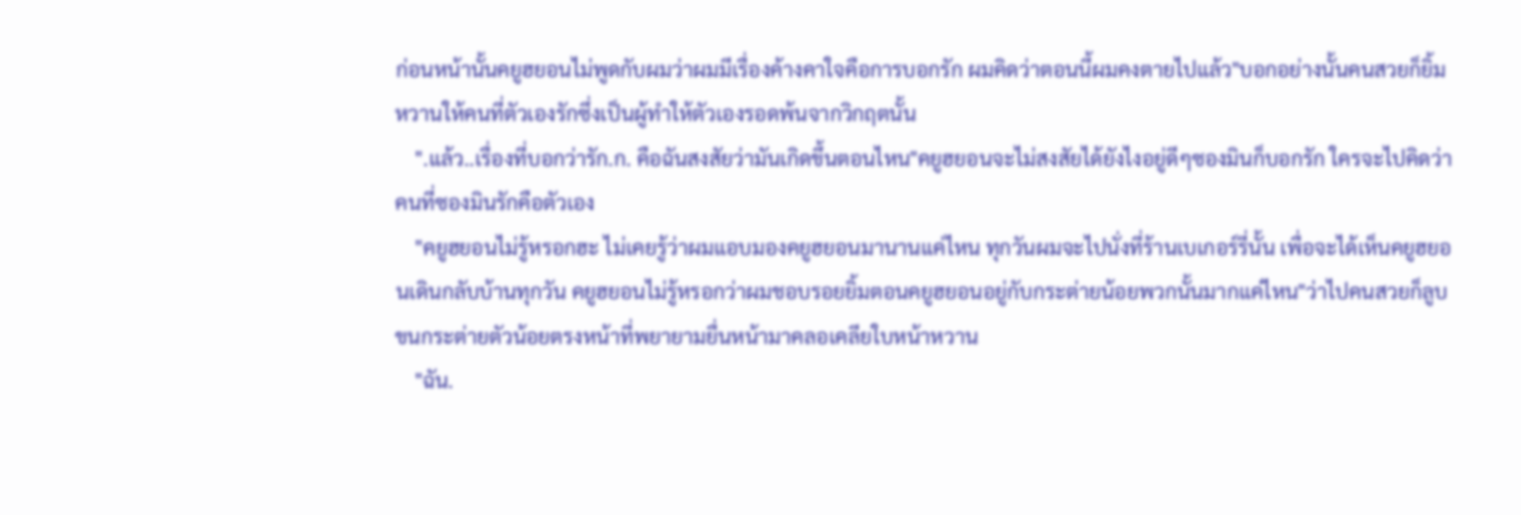ก่อนหน้านั้นคยูฮยอนไม่พูดกับผมว่าผมมีเรื่องค้างคาใจคือการบอกรัก ผมคิดว่าตอนนี้ผมคงตายไปแล้ว"บอกอย่างนั้นคนสวยก็ยิ้มหวานให้คนที่ตัวเองรักซึ่งเป็นผู้ทำให้ตัวเองรอดพ้นจากวิกฤตนั้น
    ".แล้ว..เรื่องที่บอกว่ารัก.ก. คือฉันสงสัยว่ามันเกิดขึ้นตอนไหน"คยูฮยอนจะไม่สงสัยได้ยังไงอยู่ดีๆซองมินก็บอกรัก ใครจะไปคิดว่าคนที่ซองมินรักคือตัวเอง
    "คยูฮยอนไม่รู้หรอกฮะ ไม่เคยรู้ว่าผมแอบมองคยูฮยอนมานานแค่ไหน ทุกวันผมจะไปนั่งที่ร้านเบเกอร์รี่นั้น เพื่อจะได้เห็นคยูฮยอนเดินกลับบ้านทุกวัน คยูฮยอนไม่รู้หรอกว่าผมชอบรอยยิ้มตอนคยูฮยอนอยู่กับกระต่ายน้อยพวกนั้นมากแค่ไหน"ว่าไปคนสวยก็ลูบขนกระต่ายตัวน้อยตรงหน้าที่พยายามยื่นหน้ามาคลอเคลียใบหน้าหวาน
    "ฉัน.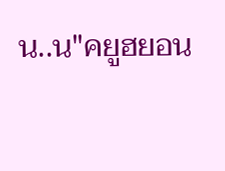น..น"คยูฮยอน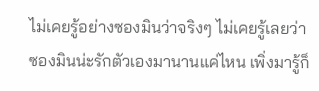ไม่เคยรู้อย่างซองมินว่าจริงๆ ไม่เคยรู้เลยว่าซองมินน่ะรักตัวเองมานานแค่ไหน เพิ่งมารู้ก็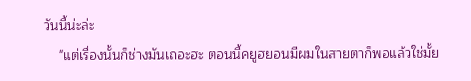วันนี้น่ะล่ะ
    "แต่เรื่องนั้นก็ช่างมันเถอะฮะ ตอนนี้คยูฮยอนมีผมในสายตาก็พอแล้วใช่มั้ย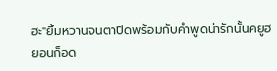ฮะ"ยิ้มหวานจนตาปิดพร้อมกับคำพูดน่ารักนั้นคยูฮยอนก็อด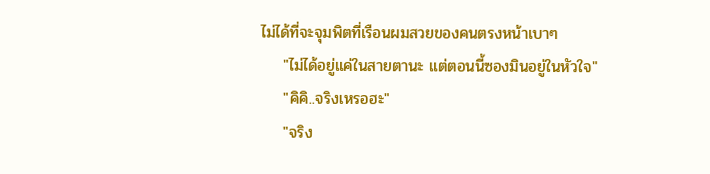ไม่ได้ที่จะจุมพิตที่เรือนผมสวยของคนตรงหน้าเบาๆ
    "ไม่ได้อยู่แค่ในสายตานะ แต่ตอนนี้ซองมินอยู่ในหัวใจ"
    "คิคิ..จริงเหรอฮะ"
    "จริง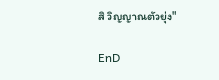สิ วิญญาณตัวยุ่ง"

EnD